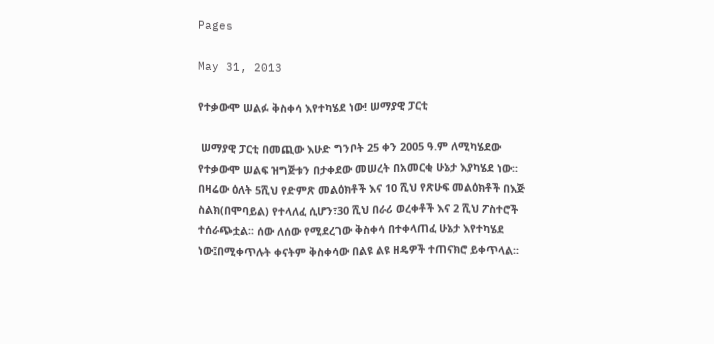Pages

May 31, 2013

የተቃውሞ ሠልፉ ቅስቀሳ እየተካሄደ ነው! ሠማያዊ ፓርቲ

 ሠማያዊ ፓርቲ በመጪው እሁድ ግንቦት 25 ቀን 2005 ዓ.ም ለሚካሄደው የተቃውሞ ሠልፍ ዝግጅቱን በታቀደው መሠረት በአመርቂ ሁኔታ እያካሄደ ነው፡፡ በዛሬው ዕለት 5ሺህ የድምጽ መልዕክቶች እና 10 ሺህ የጽሁፍ መልዕክቶች በእጅ ስልክ(በሞባይል) የተላለፈ ሲሆን፣30 ሺህ በራሪ ወረቀቶች እና 2 ሺህ ፖስተሮች ተሰራጭቷል፡፡ ሰው ለሰው የሚደረገው ቅስቀሳ በተቀላጠፈ ሁኔታ እየተካሄደ ነው፤በሚቀጥሉት ቀናትም ቅስቀሳው በልዩ ልዩ ዘዴዎች ተጠናክሮ ይቀጥላል፡፡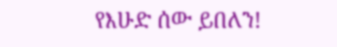የእሁድ ሰው ይበለን!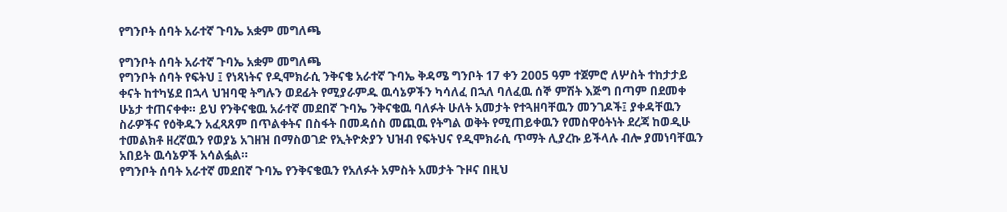የግንቦት ሰባት አራተኛ ጉባኤ አቋም መግለጫ

የግንቦት ሰባት አራተኛ ጉባኤ አቋም መግለጫ
የግንቦት ሰባት የፍትህ ፤ የነጻነትና የዲሞክራሲ ንቅናቄ አራተኛ ጉባኤ ቅዳሜ ግንቦት 17 ቀን 2005 ዓም ተጀምሮ ለሦስት ተከታታይ ቀናት ከተካሄደ በኋላ ህዝባዊ ትግሉን ወደፊት የሚያራምዱ ዉሳኔዎችን ካሳለፈ በኋለ ባለፈዉ ሰኞ ምሽት እጅግ በጣም በደመቀ ሁኔታ ተጠናቀቀ። ይህ የንቅናቄዉ አራተኛ መደበኛ ጉባኤ ንቅናቄዉ ባለፉት ሁለት አመታት የተጓዘባቸዉን መንገዶች፤ ያቀዳቸዉን ስራዎችና የዕቅዱን አፈጻጸም በጥልቀትና በስፋት በመዳሰስ መጪዉ የትግል ወቅት የሚጠይቀዉን የመስዋዕትነት ደረጃ ከወዲሁ ተመልክቶ ዘረኛዉን የወያኔ አገዘዝ በማስወገድ የኢትዮጵያን ህዝብ የፍትህና የዲሞክራሲ ጥማት ሊያረኩ ይችላሉ ብሎ ያመነባቸዉን አበይት ዉሳኔዎች አሳልፏል።
የግንቦት ሰባት አራተኛ መደበኛ ጉባኤ የንቅናቄዉን የአለፉት አምስት አመታት ጉዞና በዚህ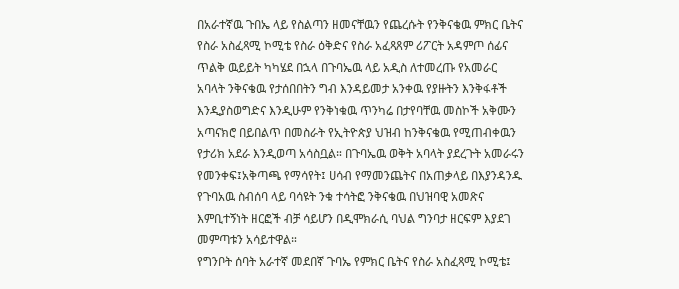በአራተኛዉ ጉበኤ ላይ የስልጣን ዘመናቸዉን የጨረሱት የንቅናቄዉ ምክር ቤትና የስራ አስፈጻሚ ኮሚቴ የስራ ዕቅድና የስራ አፈጻጸም ሪፖርት አዳምጦ ሰፊና ጥልቅ ዉይይት ካካሄደ በኋላ በጉባኤዉ ላይ አዲስ ለተመረጡ የአመራር አባላት ንቅናቄዉ የታሰበበትን ግብ እንዳይመታ አንቀዉ የያዙትን እንቅፋቶች እንዲያስወግድና እንዲሁም የንቅነቁዉ ጥንካሬ በታየባቸዉ መስኮች አቅሙን አጣናክሮ በይበልጥ በመስራት የኢትዮጵያ ህዝብ ከንቅናቄዉ የሚጠብቀዉን የታሪክ አደራ እንዲወጣ አሳስቧል። በጉባኤዉ ወቅት አባላት ያደረጉት አመራሩን የመንቀፍ፤አቅጣጫ የማሳየት፤ ሀሳብ የማመንጨትና በአጠቃላይ በእያንዳንዱ የጉባአዉ ስብሰባ ላይ ባሳዩት ንቁ ተሳትፎ ንቅናቄዉ በህዝባዊ አመጽና እምቢተኝነት ዘርፎች ብቻ ሳይሆን በዲሞክራሲ ባህል ግንባታ ዘርፍም እያደገ መምጣቱን አሳይተዋል።
የግንቦት ሰባት አራተኛ መደበኛ ጉባኤ የምክር ቤትና የስራ አስፈጻሚ ኮሚቴ፤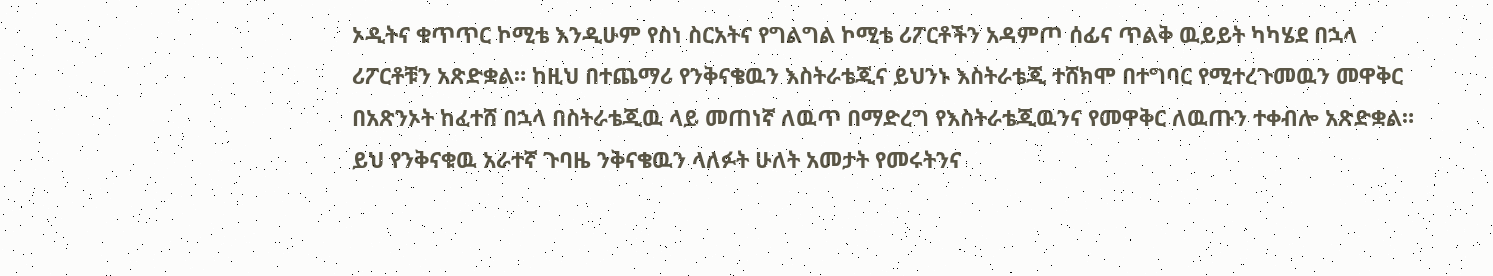ኦዲትና ቁጥጥር ኮሚቴ እንዲሁም የስነ ስርአትና የግልግል ኮሚቴ ሪፖርቶችን አዳምጦ ሰፊና ጥልቅ ዉይይት ካካሄደ በኋላ ሪፖርቶቹን አጽድቋል። ከዚህ በተጨማሪ የንቅናቄዉን እስትራቴጂና ይህንኑ እስትራቴጂ ተሸክሞ በተግባር የሚተረጉመዉን መዋቅር በአጽንኦት ከፈተሸ በኋላ በስትራቴጂዉ ላይ መጠነኛ ለዉጥ በማድረግ የእስትራቴጂዉንና የመዋቅር ለዉጡን ተቀብሎ አጽድቋል። ይህ የንቅናቁዉ አራተኛ ጉባዜ ንቅናቄዉን ላለፉት ሁለት አመታት የመሩትንና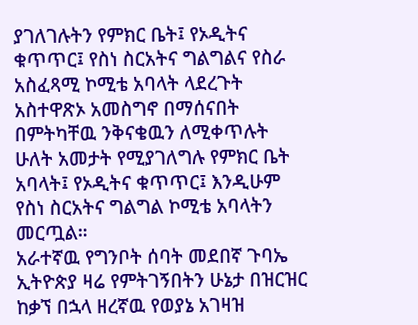ያገለገሉትን የምክር ቤት፤ የኦዲትና ቁጥጥር፤ የስነ ስርአትና ግልግልና የስራ አስፈጻሚ ኮሚቴ አባላት ላደረጉት አስተዋጽኦ አመስግኖ በማሰናበት በምትካቸዉ ንቅናቄዉን ለሚቀጥሉት ሁለት አመታት የሚያገለግሉ የምክር ቤት አባላት፤ የኦዲትና ቁጥጥር፤ እንዲሁም የስነ ስርአትና ግልግል ኮሚቴ አባላትን መርጧል።
አራተኛዉ የግንቦት ሰባት መደበኛ ጉባኤ ኢትዮጵያ ዛሬ የምትገኝበትን ሁኔታ በዝርዝር ከቃኘ በኋላ ዘረኛዉ የወያኔ አገዛዝ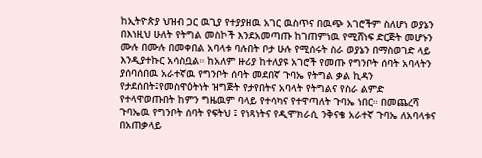ከኢትዮጵያ ህዝብ ጋር ዉጊያ የተያያዘዉ አገር ዉስጥና በዉጭ አገሮችም ስለሆነ ወያኔን በእነዚህ ሁለት የትግል መስኮች እንደአመጣጡ ከገጠምነዉ የሚሸነፍ ድርጅት መሆኑን ሙሉ በሙሉ በመቀበል አባላቱ ባሉበት ቦታ ሁሉ የሚሰሩት ስራ ወያኔን በማስወገድ ላይ እንዲያተኩር አሳስቧል። ከአለም ዙሪያ ከተለያዩ አገሮች የመጡ የግንቦት ሰባት አባላትን ያሰባሰበዉ አራተኛዉ የግንቦት ሰባት መደበኛ ጉባኤ የትግል ቃል ኪዳን የታደሰበት፤የመስዋዕትነት ዝግጅት የታየበትና አባላት የትግልና የስራ ልምድ የተላዋወጡበት ከምን ግዜዉም ባላይ የተሳካና የተዋጣለት ጉባኤ ነበር። በመጨረሻ ጉባኤዉ የግንቦት ሰባት የፍትህ ፤ የነጻነትና የዲሞክራሲ ንቅናቄ አራተኛ ጉባኤ ለአባላቱና በአጠቃላይ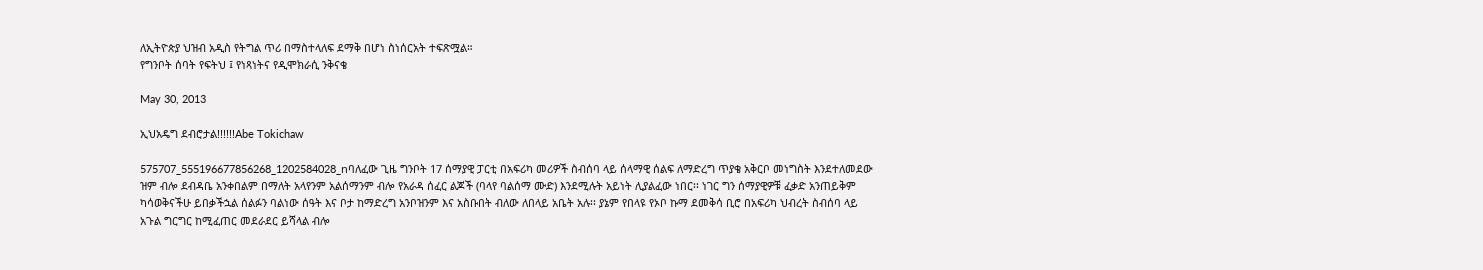ለኢትዮጵያ ህዝብ አዲስ የትግል ጥሪ በማስተላለፍ ደማቅ በሆነ ስነሰርአት ተፍጽሟል።
የግንቦት ሰባት የፍትህ ፤ የነጻነትና የዲሞክራሲ ንቅናቄ

May 30, 2013

ኢህአዴግ ደብሮታል!!!!!!Abe Tokichaw

575707_555196677856268_1202584028_nባለፈው ጊዜ ግንቦት 17 ሰማያዊ ፓርቲ በአፍሪካ መሪዎች ስብሰባ ላይ ሰላማዊ ሰልፍ ለማድረግ ጥያቄ አቅርቦ መነግስት እንደተለመደው ዝም ብሎ ደብዳቤ አንቀበልም በማለት አላየንም አልሰማንም ብሎ የአራዳ ሰፈር ልጆች (ባላየ ባልሰማ ሙድ) እንደሚሉት አይነት ሊያልፈው ነበር፡፡ ነገር ግን ሰማያዊዎቹ ፈቃድ አንጠይቅም ካሳወቅናችሁ ይበቃችኋል ሰልፉን ባልነው ሰዓት እና ቦታ ከማድረግ አንቦዝንም እና አስቡበት ብለው ለበላይ አቤት አሉ፡፡ ያኔም የበላዩ የኦቦ ኩማ ደመቅሳ ቢሮ በአፍሪካ ህብረት ስብሰባ ላይ አጉል ግርግር ከሚፈጠር መደራደር ይሻላል ብሎ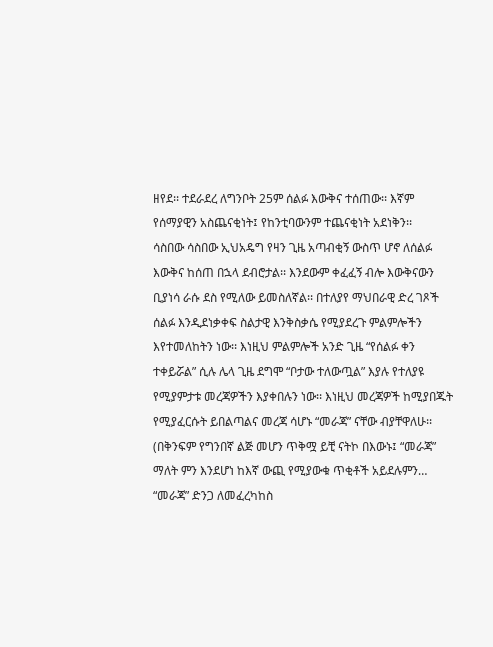ዘየደ፡፡ ተደራደረ ለግንቦት 25ም ሰልፉ እውቅና ተሰጠው፡፡ እኛም የሰማያዊን አስጨናቂነት፤ የከንቲባውንም ተጨናቂነት አደነቅን፡፡
ሳስበው ሳስበው ኢህአዴግ የዛን ጊዜ አጣብቂኝ ውስጥ ሆኖ ለሰልፉ እውቅና ከሰጠ በኋላ ደብሮታል፡፡ እንደውም ቀፈፈኝ ብሎ እውቅናውን ቢያነሳ ራሱ ደስ የሚለው ይመስለኛል፡፡ በተለያየ ማህበራዊ ድረ ገጾች ሰልፉ እንዲደነቃቀፍ ስልታዊ እንቅስቃሴ የሚያደረጉ ምልምሎችን እየተመለከትን ነው፡፡ እነዚህ ምልምሎች አንድ ጊዜ “የሰልፉ ቀን ተቀይሯል” ሲሉ ሌላ ጊዜ ደግሞ “ቦታው ተለውጧል” እያሉ የተለያዩ የሚያምታቱ መረጃዎችን እያቀበሉን ነው፡፡ እነዚህ መረጃዎች ከሚያበጁት የሚያፈርሱት ይበልጣልና መረጃ ሳሆኑ “መራጃ” ናቸው ብያቸዋለሁ፡፡ (በቅንፍም የግንበኛ ልጅ መሆን ጥቅሟ ይቺ ናትኮ በእውኑ፤ “መራጃ” ማለት ምን እንደሆነ ከእኛ ውጪ የሚያውቁ ጥቂቶች አይደሉምን… “መራጃ” ድንጋ ለመፈረካከስ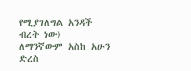የሚያገለግል አንዳች ብረት ነው)
ለማንኛውም አስከ አሁን ድረስ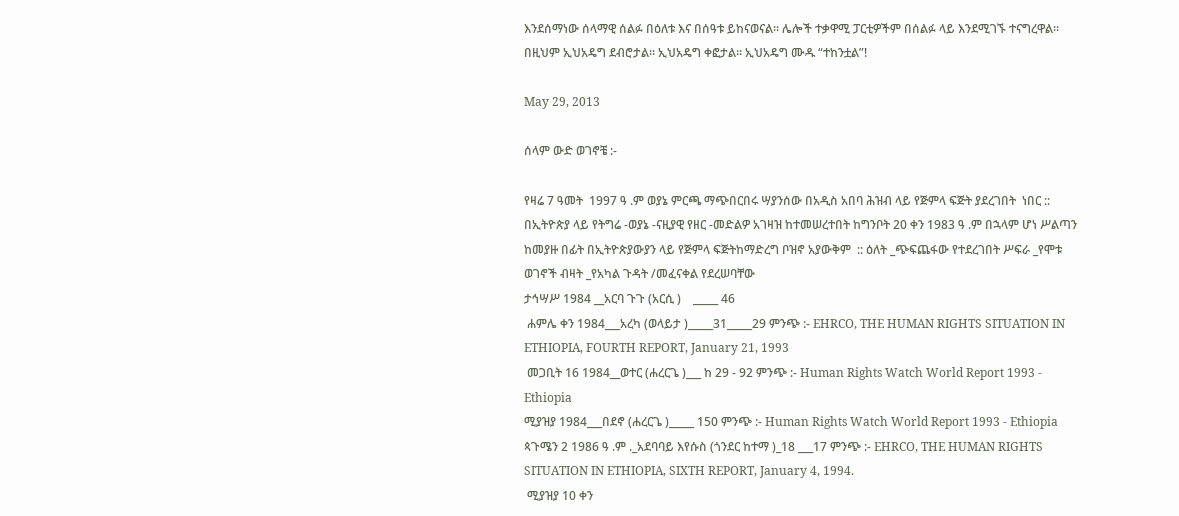እንደሰማነው ሰላማዊ ሰልፉ በዕለቱ እና በሰዓቱ ይከናወናል፡፡ ሌሎች ተቃዋሚ ፓርቲዎችም በሰልፉ ላይ እንደሚገኙ ተናግረዋል፡፡ በዚህም ኢህአዴግ ደብሮታል፡፡ ኢህአዴግ ቀፎታል፡፡ ኢህአዴግ ሙዱ “ተከንቷል”!

May 29, 2013

ሰላም ውድ ወገኖቼ :-

የዛሬ 7 ዓመት  1997 ዓ .ም ወያኔ ምርጫ ማጭበርበሩ ሣያንሰው በአዲስ አበባ ሕዝብ ላይ የጅምላ ፍጅት ያደረገበት  ነበር :: በኢትዮጵያ ላይ የትግሬ -ወያኔ -ናዚያዊ የዘር -መድልዎ አገዛዝ ከተመሠረተበት ከግንቦት 20 ቀን 1983 ዓ .ም በኋላም ሆነ ሥልጣን ከመያዙ በፊት በኢትዮጵያውያን ላይ የጅምላ ፍጅትከማድረግ ቦዝኖ አያውቅም  :: ዕለት _ጭፍጨፋው የተደረገበት ሥፍራ _የሞቱ ወገኖች ብዛት _የአካል ጉዳት /መፈናቀል የደረሠባቸው
ታኅሣሥ 1984 __አርባ ጉጉ (አርሲ )    _____ 46
 ሐምሌ ቀን 1984___አረካ (ወላይታ )_____31_____29 ምንጭ :- EHRCO, THE HUMAN RIGHTS SITUATION IN ETHIOPIA, FOURTH REPORT, January 21, 1993
 መጋቢት 16 1984__ወተር (ሐረርጌ )___ ከ 29 - 92 ምንጭ :- Human Rights Watch World Report 1993 - Ethiopia
ሚያዝያ 1984___በደኖ (ሐረርጌ )_____ 150 ምንጭ :- Human Rights Watch World Report 1993 - Ethiopia
ጳጉሜን 2 1986 ዓ .ም ._አደባባይ እየሱስ (ጎንደር ከተማ )_18 ___17 ምንጭ :- EHRCO, THE HUMAN RIGHTS SITUATION IN ETHIOPIA, SIXTH REPORT, January 4, 1994.
 ሚያዝያ 10 ቀን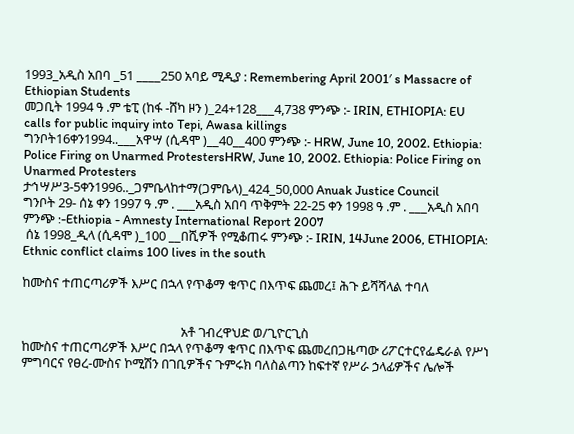1993_አዲስ አበባ _51 ____250 አባይ ሚዲያ : Remembering April 2001′ s Massacre of Ethiopian Students
መጋቢት 1994 ዓ .ም ቴፒ (ከፋ -ሸካ ዞን )_24+128___4,738 ምንጭ :- IRIN, ETHIOPIA: EU calls for public inquiry into Tepi, Awasa killings
ግንቦት16ቀን1994..___አዋሣ (ሲዳሞ )__40__400 ምንጭ :- HRW, June 10, 2002. Ethiopia: Police Firing on Unarmed ProtestersHRW, June 10, 2002. Ethiopia: Police Firing on Unarmed Protesters
ታኅሣሥ3-5ቀን1996.._ጋምቤላከተማ(ጋምቤላ)_424_50,000 Anuak Justice Council
ግንቦት 29- ሰኔ ቀን 1997 ዓ .ም . ___አዲስ አበባ ጥቅምት 22-25 ቀን 1998 ዓ .ም . ___አዲስ አበባ ምንጭ :-Ethiopia - Amnesty International Report 2007
 ሰኔ 1998_ዲላ (ሲዳሞ )_100 __በሺዎች የሚቆጠሩ ምንጭ :- IRIN, 14June 2006, ETHIOPIA: Ethnic conflict claims 100 lives in the south

ከሙስና ተጠርጣሪዎች እሥር በኋላ የጥቆማ ቁጥር በእጥፍ ጨመረ፤ ሕጉ ይሻሻላል ተባለ


                                                     አቶ ገብረዋህድ ወ/ጊዮርጊስ
ከሙስና ተጠርጣሪዎች እሥር በኋላ የጥቆማ ቁጥር በእጥፍ ጨመረበጋዜጣው ሪፖርተርየፌዴራል የሥነ ምግባርና የፀረ-ሙስና ኮሚሽን በገቢዎችና ጉምሩክ ባለስልጣን ከፍተኛ የሥራ ኃላፊዎችና ሌሎች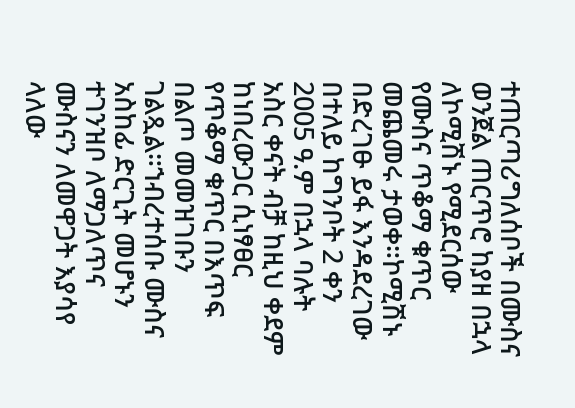ተጠርጣሪግለሰቦች በሙስና ወንጀል ጠርጥሮ ከያዘ በኋላ ለኮሚሽኑ የሚደርሰው የሙስና ጥቆማ ቁጥር መጨመሩ ታወቀ።ኮሚሽኑ በድረገፁ ይፋ እንዳደረገው በተለይ ከግንቦት 2 ቀን 2005 ዓ.ም በኋላ ባሉት አስር ቀናት ብቻ ከዚህ ቀደም ከነበረውጋር ሲነፃፀር የጥቆማ ቁጥር በእጥፍ በልጦ መመዝገቡን ገልጿል።ኀብረተሰቡ ሙስና አስከፊ ድርጊት መሆኑን ተገንዝቦ ለማጋለጥና ሙስናን ለመዋጋት እያሳየ ላለው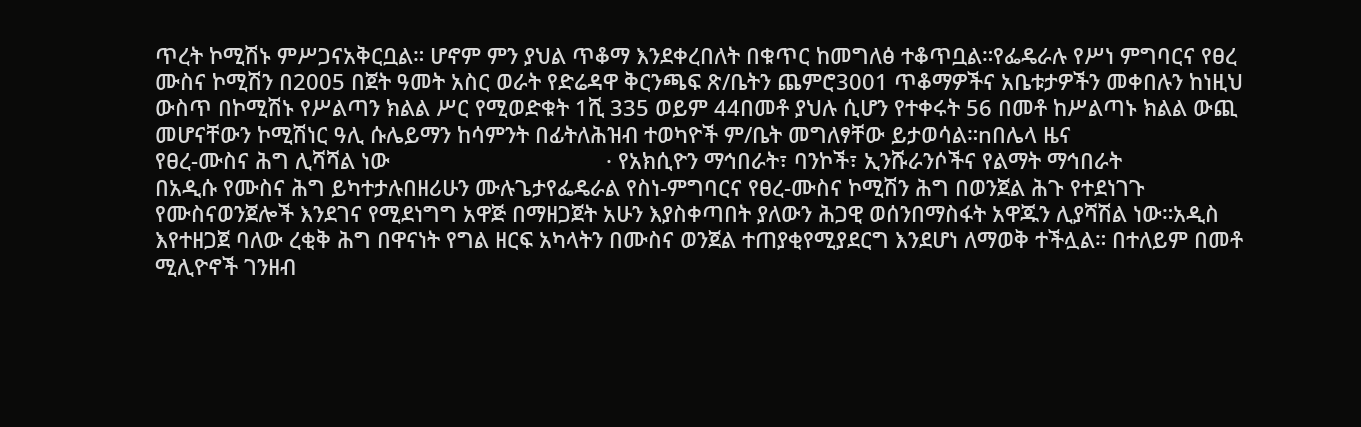ጥረት ኮሚሽኑ ምሥጋናአቅርቧል። ሆኖም ምን ያህል ጥቆማ እንደቀረበለት በቁጥር ከመግለፅ ተቆጥቧል።የፌዴራሉ የሥነ ምግባርና የፀረ ሙስና ኮሚሽን በ2005 በጀት ዓመት አስር ወራት የድሬዳዋ ቅርንጫፍ ጽ/ቤትን ጨምሮ3001 ጥቆማዎችና አቤቱታዎችን መቀበሉን ከነዚህ ውስጥ በኮሚሽኑ የሥልጣን ክልል ሥር የሚወድቁት 1ሺ 335 ወይም 44በመቶ ያህሉ ሲሆን የተቀሩት 56 በመቶ ከሥልጣኑ ክልል ውጪ መሆናቸውን ኮሚሽነር ዓሊ ሱሌይማን ከሳምንት በፊትለሕዝብ ተወካዮች ም/ቤት መግለፃቸው ይታወሳል።nበሌላ ዜና                                                                የፀረ-ሙስና ሕግ ሊሻሻል ነው                                    · የአክሲዮን ማኅበራት፣ ባንኮች፣ ኢንሹራንሶችና የልማት ማኅበራት                                                        በአዲሱ የሙስና ሕግ ይካተታሉበዘሪሁን ሙሉጌታየፌዴራል የስነ-ምግባርና የፀረ-ሙስና ኮሚሽን ሕግ በወንጀል ሕጉ የተደነገጉ የሙስናወንጀሎች እንደገና የሚደነግግ አዋጅ በማዘጋጀት አሁን እያስቀጣበት ያለውን ሕጋዊ ወሰንበማስፋት አዋጁን ሊያሻሽል ነው።አዲስ እየተዘጋጀ ባለው ረቂቅ ሕግ በዋናነት የግል ዘርፍ አካላትን በሙስና ወንጀል ተጠያቂየሚያደርግ እንደሆነ ለማወቅ ተችሏል። በተለይም በመቶ ሚሊዮኖች ገንዘብ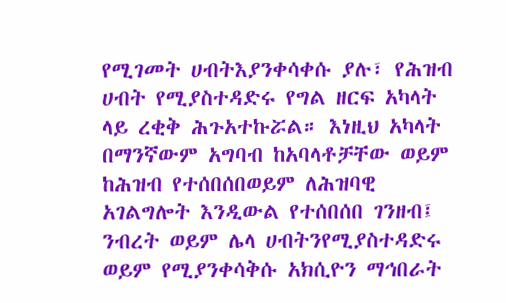የሚገመት ሀብትእያንቀሳቀሱ ያሉ፣ የሕዝብ ሀብት የሚያስተዳድሩ የግል ዘርፍ አካላት ላይ ረቂቅ ሕጉአተኩሯል። እነዚህ አካላት በማንኛውም አግባብ ከአባላቶቻቸው ወይም ከሕዝብ የተሰበሰበወይም ለሕዝባዊ አገልግሎት እንዲውል የተሰበሰበ ገንዘብ፤ ንብረት ወይም ሌላ ሀብትንየሚያስተዳድሩ ወይም የሚያንቀሳቅሱ አክሲዮን ማኅበራት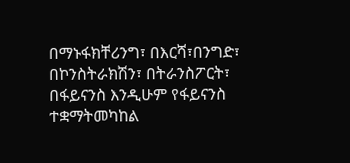በማኑፋክቸሪንግ፣ በእርሻ፣በንግድ፣ በኮንስትራክሽን፣ በትራንስፖርት፣ በፋይናንስ እንዲሁም የፋይናንስ ተቋማትመካከል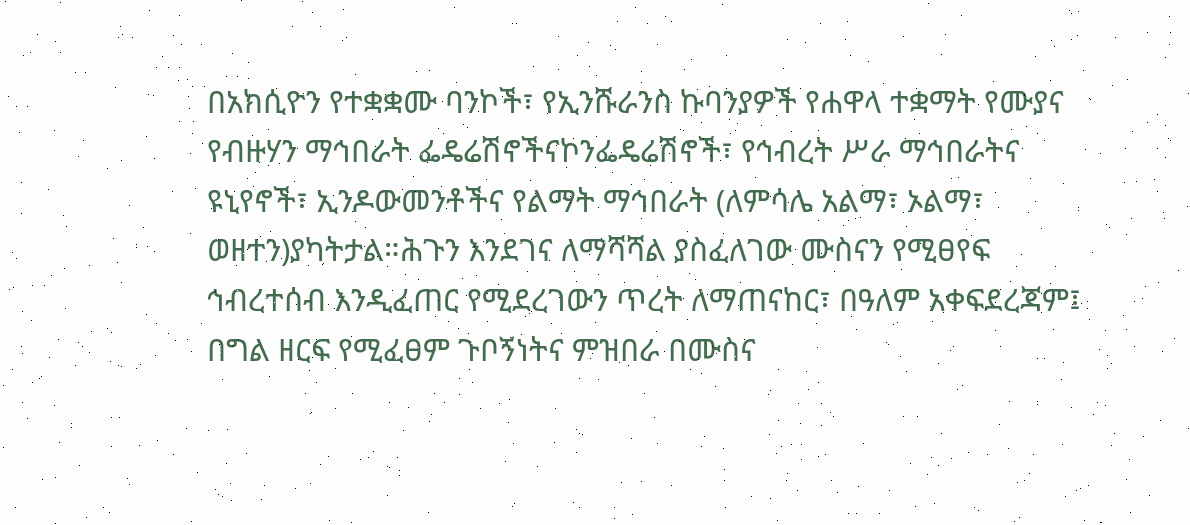በአክሲዮን የተቋቋሙ ባንኮች፣ የኢንሹራንስ ኩባንያዎች የሐዋላ ተቋማት የሙያና የብዙሃን ማኅበራት ፌዴሬሽኖችናኮንፌዴሬሽኖች፣ የኅብረት ሥራ ማኅበራትና ዩኒየኖች፣ ኢንዶውመንቶችና የልማት ማኅበራት (ለምሳሌ አልማ፣ ኦልማ፣ ወዘተን)ያካትታል።ሕጉን እንደገና ለማሻሻል ያስፈለገው ሙስናን የሚፀየፍ ኅብረተሰብ እንዲፈጠር የሚደረገውን ጥረት ለማጠናከር፣ በዓለም አቀፍደረጃም፤ በግል ዘርፍ የሚፈፀም ጉቦኝነትና ምዝበራ በሙስና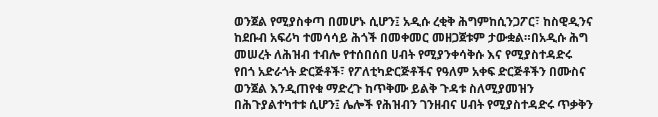ወንጀል የሚያስቀጣ በመሆኑ ሲሆን፤ አዲሱ ረቂቅ ሕግምከሲንጋፖር፣ ከስዊዲንና ከደቡብ አፍሪካ ተመሳሳይ ሕጎች በመቀመር መዘጋጀቱም ታውቋል።በአዲሱ ሕግ መሠረት ለሕዝብ ተብሎ የተሰበሰበ ሀብት የሚያንቀሳቅሱ እና የሚያስተዳድሩ የበጎ አድራጎት ድርጅቶች፣ የፖለቲካድርጅቶችና የዓለም አቀፍ ድርጅቶችን በሙስና ወንጀል እንዲጠየቁ ማድረጉ ከጥቅሙ ይልቅ ጉዳቱ ስለሚያመዝን በሕጉያልተካተቱ ሲሆን፤ ሌሎች የሕዝብን ገንዘብና ሀብት የሚያስተዳድሩ ጥቃቅን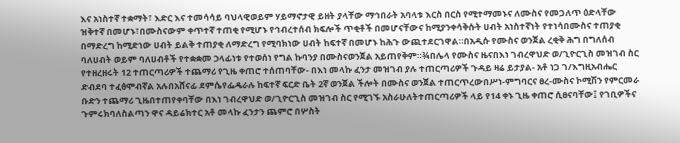እና አነስተኛ ተቋማት፣ እድር እና ተመሳሳይ ባህላዊወይም ሃይማኖታዊ ይዘት ያላቸው ማኅበራት አባላቱ እርስ በርስ የሚተማመኑና ለሙስና የመጋለጥ ዕድላቸው ዝቅተኛ በመሆኑ፣በሙስናውም ቀጥተኛ ተጠቂ የሚሆኑ የኅብረተሰብ ክፍሎች ጥቂቶች በመሆናቸውና ከሚያንቀሳቅሱት ሀብት አነስተኛነት የተነሳበሙስና ተጠያቂ በማድረግ ከሚድነው ሀብት ይልቅ ተጠያቂ ለማድረግ የሚባክነው ሀብት ከፍተኛ በመሆኑ ከሕጉ ውጪተደርገዋል።በአዲሱ የሙስና ወንጀል ረቂቅ ሕግ በግለሰብ ባለሀብት ወይም ባለሀብቶች የተቋቋመ ኃላፊነቱ የተወሰነ የግል ኩባንያ በሙስናወንጀል አይጠየቅም።¾በሌላ የሙስና ዜናበእነ ገብረዋህድ ወ/ጊዮርጊስ መዝገብ ስር የተዘረዘሩት 12 ተጠርጣሪዎች ተጨማሪ የጊዜ ቀጠሮ ተሰጠባቸው- በእነ መላኩ ፈንታ መዝገብ ያሉ ተጠርጣሪዎች ጉዳይ ዛሬ ይታያል- አቶ ነጋ ገ/እግዚአብሔር ድብደባ ተፈፅሞብኛል አሉበአሸናፊ ደምሴየፌዴራሉ ከፍተኛ ፍርድ ቤት 2ኛ ወንጀል ችሎት በሙስና ወንጀል ተጠርጥረውበሥነ-ምግባርና ፀረ-ሙስና ኮሚሽን የምርመራ ቡድን ተጨማሪ ጊዜበተጠየቀባቸው በእነ ገብረዋህድ ወ/ጊዮርጊስ መዝገብ ስር የሚገኙ አስራሁለትተጠርጣሪዎች ላይ የ14 ቀኑ ጊዜ ቀጠሮ ሲፀናባቸው፤ የገቢዎችና ጉምሩክባለስልጣን ዋና ዳይሬክተር አቶ መላኩ ፈንታን ጨምሮ በሦስት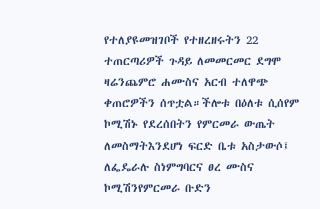የተለያዩመዝገቦች የተዘረዘሩትን 22 ተጠርጣሪዎች ጉዳይ ለመመርመር ደግሞ ዛሬንጨምሮ ሐሙስና አርብ ተለዋጭ ቀጠሮዎችን ሰጥቷል።ችሎቱ በዕለቱ ሲሰየም ኮሚሽኑ የደረሰበትን የምርመራ ውጤት ለመስማትእንደሆነ ፍርድ ቤቱ አስታውሶ፤ ለፌዴራሉ ስነምግባርና ፀረ ሙስና ኮሚሽንየምርመራ ቡድን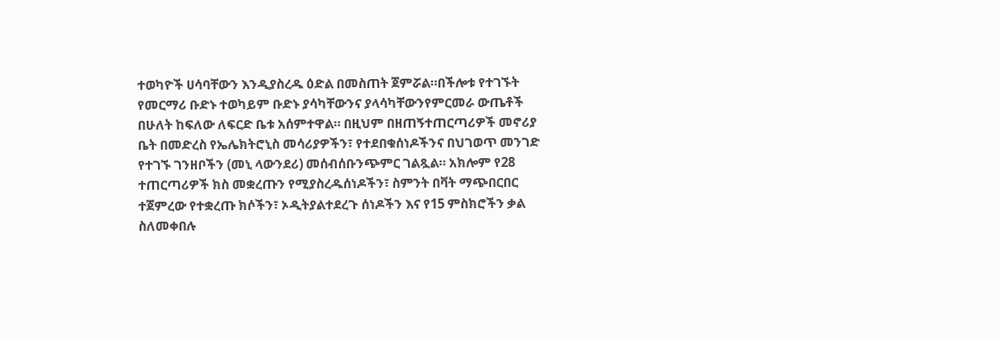ተወካዮች ሀሳባቸውን እንዲያስረዱ ዕድል በመስጠት ጀምሯል።በችሎቱ የተገኙት የመርማሪ ቡድኑ ተወካይም ቡድኑ ያሳካቸውንና ያላሳካቸውንየምርመራ ውጤቶች በሁለት ከፍለው ለፍርድ ቤቱ አሰምተዋል። በዚህም በዘጠኝተጠርጣሪዎች መኖሪያ ቤት በመድረስ የኤሌክትሮኒስ መሳሪያዎችን፣ የተደበቁሰነዶችንና በህገወጥ መንገድ የተገኙ ገንዘቦችን (መኒ ላውንደሪ) መሰብሰቡንጭምር ገልጿል። አክሎም የ28 ተጠርጣሪዎች ክስ መቋረጡን የሚያስረዱሰነዶችን፣ ስምንት በቫት ማጭበርበር ተጀምረው የተቋረጡ ክሶችን፣ ኦዲትያልተደረጉ ሰነዶችን እና የ15 ምስክሮችን ቃል ስለመቀበሉ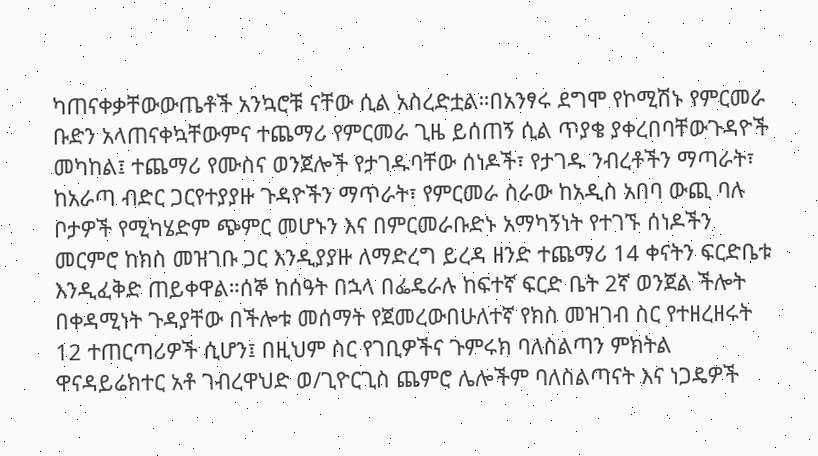ካጠናቀቃቸውውጤቶች አንኳሮቹ ናቸው ሲል አስረድቷል።በአንፃሩ ደግሞ የኮሚሽኑ የምርመራ ቡድን አላጠናቀኳቸውምና ተጨማሪ የምርመራ ጊዜ ይሰጠኝ ሲል ጥያቄ ያቀረበባቸውጉዳዮች መካከል፤ ተጨማሪ የሙስና ወንጀሎች የታገዱባቸው ሰነዶች፣ የታገዱ ንብረቶችን ማጣራት፣ ከአራጣ ብድር ጋርየተያያዙ ጉዳዮችን ማጥራት፣ የምርመራ ስራው ከአዲስ አበባ ውጪ ባሉ ቦታዎች የሚካሄድም ጭምር መሆኑን እና በምርመራቡድኑ አማካኝነት የተገኙ ሰነዶችን መርምሮ ከክስ መዝገቡ ጋር እንዲያያዙ ለማድረግ ይረዳ ዘንድ ተጨማሪ 14 ቀናትን ፍርድቤቱ እንዲፈቅድ ጠይቀዋል።ሰኞ ከሰዓት በኋላ በፌዴራሉ ከፍተኛ ፍርድ ቤት 2ኛ ወንጀል ችሎት በቀዳሚነት ጉዳያቸው በችሎቱ መሰማት የጀመረውበሁለተኛ የክስ መዝገብ ስር የተዘረዘሩት 12 ተጠርጣሪዎች ሲሆን፤ በዚህም ስር የገቢዎችና ጉምሩክ ባለስልጣን ምክትል ዋናዳይሬክተር አቶ ገብረዋህድ ወ/ጊዮርጊስ ጨምሮ ሌሎችም ባለስልጣናት እና ነጋዴዎች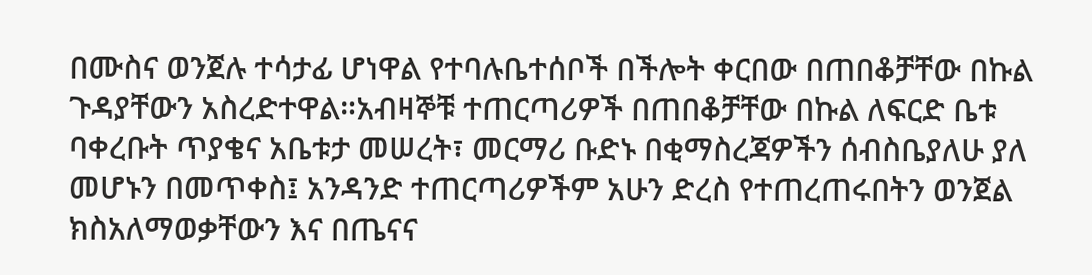በሙስና ወንጀሉ ተሳታፊ ሆነዋል የተባሉቤተሰቦች በችሎት ቀርበው በጠበቆቻቸው በኩል ጉዳያቸውን አስረድተዋል።አብዛኞቹ ተጠርጣሪዎች በጠበቆቻቸው በኩል ለፍርድ ቤቱ ባቀረቡት ጥያቄና አቤቱታ መሠረት፣ መርማሪ ቡድኑ በቂማስረጃዎችን ሰብስቤያለሁ ያለ መሆኑን በመጥቀስ፤ አንዳንድ ተጠርጣሪዎችም አሁን ድረስ የተጠረጠሩበትን ወንጀል ክስአለማወቃቸውን እና በጤናና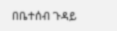በቤተሰብ ጉዳይ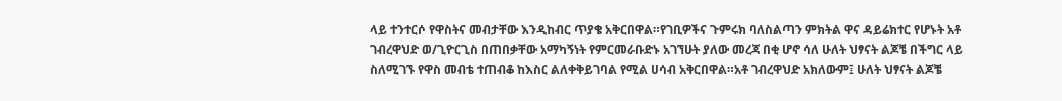ላይ ተንተርሶ የዋስትና መብታቸው እንዲከብር ጥያቄ አቅርበዋል።የገቢዎችና ጉምሩክ ባለስልጣን ምክትል ዋና ዳይሬክተር የሆኑት አቶ ገብረዋህድ ወ/ጊዮርጊስ በጠበቃቸው አማካኝነት የምርመራቡድኑ አገኘሁት ያለው መረጃ በቂ ሆኖ ሳለ ሁለት ህፃናት ልጆቼ በችግር ላይ ስለሚገኙ የዋስ መብቴ ተጠብቆ ከእስር ልለቀቅይገባል የሚል ሀሳብ አቅርበዋል።አቶ ገብረዋህድ አክለውም፤ ሁለት ህፃናት ልጆቼ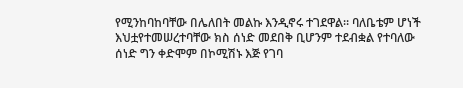የሚንከባከባቸው በሌለበት መልኩ እንዲኖሩ ተገደዋል። ባለቤቴም ሆነች እህቷየተመሠረተባቸው ክስ ሰነድ መደበቅ ቢሆንም ተደብቋል የተባለው ሰነድ ግን ቀድሞም በኮሚሽኑ እጅ የገባ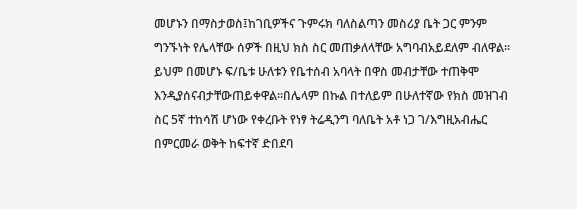መሆኑን በማስታወስ፤ከገቢዎችና ጉምሩክ ባለስልጣን መስሪያ ቤት ጋር ምንም ግንኙነት የሌላቸው ሰዎች በዚህ ክስ ስር መጠቃለላቸው አግባብአይደለም ብለዋል። ይህም በመሆኑ ፍ/ቤቱ ሁለቱን የቤተሰብ አባላት በዋስ መብታቸው ተጠቅሞ እንዲያሰናብታቸውጠይቀዋል።በሌላም በኩል በተለይም በሁለተኛው የክስ መዝገብ ስር 5ኛ ተከሳሽ ሆነው የቀረቡት የነፃ ትሬዲንግ ባለቤት አቶ ነጋ ገ/እግዚአብሔር በምርመራ ወቅት ከፍተኛ ድበደባ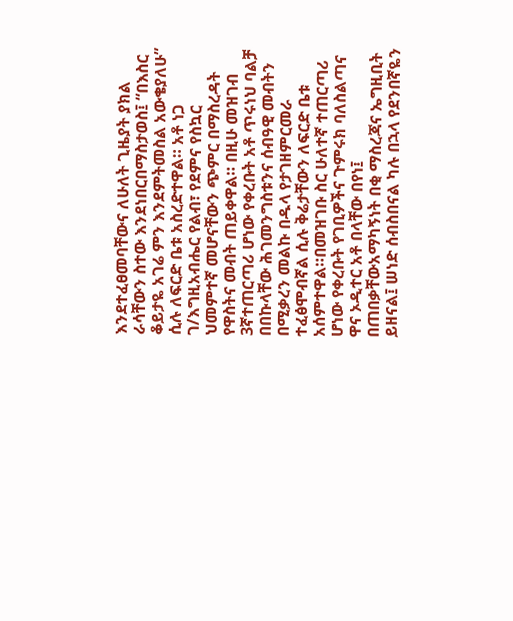እንደተፈፀመባቸውና ለሁለት ጊዜያት ያክል ራሳቸውን ስተው እንደነበርበማስታወስ፤ “በእስር ቆይታዬ አገሬ ምን እንደምትመስል አውቄያለሁ” ሲሉ ለፍርድ ቤቱ አስረድተዋል። አቶ ነጋ ገ/እግዚአብሔር የልብ፣ የደምና የስኳር ህመምተኛ መሆናቸውን ጭምር በማስረዳት የዋስትና መብት ጠይቀዋል። በዚሁ መዝገብ 3ኛተጠርጣሪ ሆነው የቀረቡት አቶ ጥሩነህ ባልቻ በበኩላቸው ሕገመንግስቱንና ሰብዓዊ መብትን በሚቃረን መልኩ በዱላ የታገዘምርመራ ተፈፅሞብኛል ሲሉ ቅሬታቸውን ለፍርድ ቤቱ አሰምተዋል።በመዝገቡ ስር ሁለተኛ ተጠርጣሪ ሆነው የቀረቡት የገቢዎችና ጉምሩክ ባለስልጣና ዋና ኦዲተር አቶ በላቸው በየነ፤ በጠበቃቸውአማካኝነት በቂ ማስረጃና ኤግዚቢት ይዘናል፤ ሠነድ ሰብስበናል ካሉ በኋላ የደንበኛዬን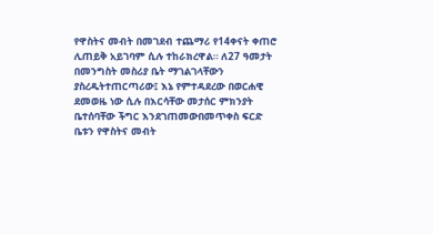የዋስትና መብት በመገደብ ተጨማሪ የ14ቀናት ቀጠሮ ሊጠይቅ አይገባም ሲሉ ተከራክረዋል። ለ27 ዓመታት በመንግስት መስሪያ ቤት ማገልገላቸውን ያስረዱትተጠርጣሪው፤ እኔ የምተዳደረው በወርሐዊ ደመወዜ ነው ሲሉ በእርሳቸው መታሰር ምክንያት ቤተሰባቸው ችግር እንደገጠመውበመጥቀስ ፍርድ ቤቱን የዋስትና መብት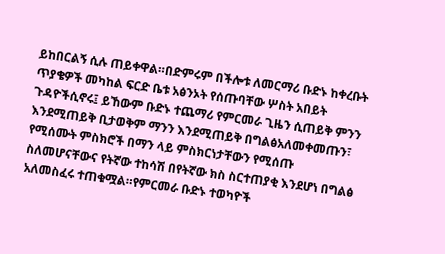ይከበርልኝ ሲሉ ጠይቀዋል።በድምሩም በችሎቱ ለመርማሪ ቡድኑ ከቀረቡት ጥያቄዎች መካከል ፍርድ ቤቱ አፅንኦት የሰጡባቸው ሦስት አበይት ጉዳዮችሲኖሩ፤ ይኸውም ቡድኑ ተጨማሪ የምርመራ ጊዜን ሲጠይቅ ምንን እንደሚጠይቅ ቢታወቅም ማንን እንደሚጠይቅ በግልፅአለመቀመጡን፣ የሚሰሙት ምስክሮች በማን ላይ ምስክርነታቸውን የሚሰጡ ስለመሆናቸውና የትኛው ተከሳሽ በየትኛው ክስ ስርተጠያቂ እንደሆነ በግልፅ አለመስፈሩ ተጠቁሟል።የምርመራ ቡድኑ ተወካዮች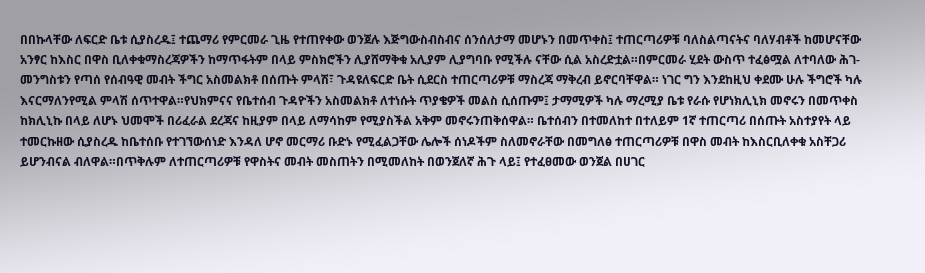በበኩላቸው ለፍርድ ቤቱ ሲያስረዱ፤ ተጨማሪ የምርመራ ጊዜ የተጠየቀው ወንጀሉ እጅግውስብስብና ሰንሰለታማ መሆኑን በመጥቀስ፤ ተጠርጣሪዎቹ ባለስልጣናትና ባለሃብቶች ከመሆናቸው አንፃር ከእስር በዋስ ቢለቀቁማስረጃዎችን ከማጥፋትም በላይ ምስክሮችን ሊያሸማቅቁ አሊያም ሊያግባቡ የሚችሉ ናቸው ሲል አስረድቷል።በምርመራ ሂደት ውስጥ ተፈፅሟል ለተባለው ሕገ-መንግስቱን የጣሰ የሰብዓዊ መብት ችግር አስመልክቶ በሰጡት ምላሽ፣ ጉዳዩለፍርድ ቤት ሲደርስ ተጠርጣሪዎቹ ማስረጃ ማቅረብ ይኖርባቸዋል። ነገር ግን እንደከዚህ ቀደሙ ሁሉ ችግሮች ካሉ እናርማለንየሚል ምላሽ ሰጥተዋል።የህክምናና የቤተሰብ ጉዳዮችን አስመልክቶ ለተነሱት ጥያቄዎች መልስ ሲሰጡም፤ ታማሚዎች ካሉ ማረሚያ ቤቱ የራሱ የሆነክሊኒክ መኖሩን በመጥቀስ ከክሊኒኩ በላይ ለሆኑ ህመሞች በሪፈራል ደረጃና ከዚያም በላይ ለማሳከም የሚያስችል አቅም መኖሩንጠቅሰዋል። ቤተሰብን በተመለከተ በተለይም 1ኛ ተጠርጣሪ በሰጡት አስተያየት ላይ ተመርኩዘው ሲያስረዱ ከቤተሰቡ የተገኘውሰነድ እንዳለ ሆኖ መርማሪ ቡድኑ የሚፈልጋቸው ሌሎች ሰነዶችም ስለመኖራቸው በመግለፅ ተጠርጣሪዎቹ በዋስ መብት ከእስርቢለቀቁ አስቸጋሪ ይሆንብናል ብለዋል።በጥቅሉም ለተጠርጣሪዎቹ የዋስትና መብት መስጠትን በሚመለከት በወንጀለኛ ሕጉ ላይ፤ የተፈፀመው ወንጀል በሀገር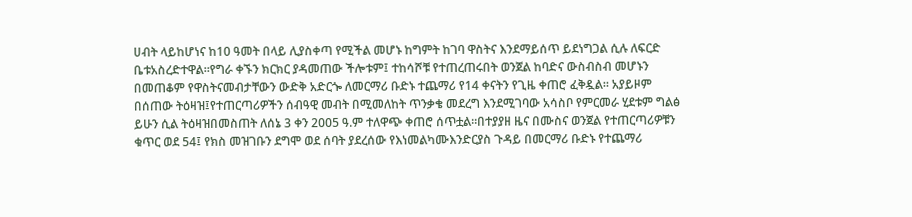ሀብት ላይከሆነና ከ10 ዓመት በላይ ሊያስቀጣ የሚችል መሆኑ ከግምት ከገባ ዋስትና እንደማይሰጥ ይደነግጋል ሲሉ ለፍርድ ቤቱአስረድተዋል።የግራ ቀኙን ክርክር ያዳመጠው ችሎቱም፤ ተከሳሾቹ የተጠረጠሩበት ወንጀል ከባድና ውስብስብ መሆኑን በመጠቆም የዋስትናመብታቸውን ውድቅ አድርጐ ለመርማሪ ቡድኑ ተጨማሪ የ14 ቀናትን የጊዜ ቀጠሮ ፈቅዷል። አያይዞም በሰጠው ትዕዛዝ፤የተጠርጣሪዎችን ሰብዓዊ መብት በሚመለከት ጥንቃቄ መደረግ እንደሚገባው አሳስቦ የምርመራ ሂደቱም ግልፅ ይሁን ሲል ትዕዛዝበመስጠት ለሰኔ 3 ቀን 2005 ዓ.ም ተለዋጭ ቀጠሮ ሰጥቷል።በተያያዘ ዜና በሙስና ወንጀል የተጠርጣሪዎቹን ቁጥር ወደ 54፤ የክስ መዝገቡን ደግሞ ወደ ሰባት ያደረሰው የእነመልካሙእንድርያስ ጉዳይ በመርማሪ ቡድኑ የተጨማሪ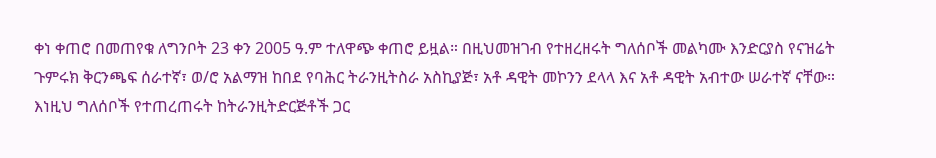ቀነ ቀጠሮ በመጠየቁ ለግንቦት 23 ቀን 2005 ዓ.ም ተለዋጭ ቀጠሮ ይዟል። በዚህመዝገብ የተዘረዘሩት ግለሰቦች መልካሙ እንድርያስ የናዝሬት ጉምሩክ ቅርንጫፍ ሰራተኛ፣ ወ/ሮ አልማዝ ከበደ የባሕር ትራንዚትስራ አስኪያጅ፣ አቶ ዳዊት መኮንን ደላላ እና አቶ ዳዊት አብተው ሠራተኛ ናቸው። እነዚህ ግለሰቦች የተጠረጠሩት ከትራንዚትድርጅቶች ጋር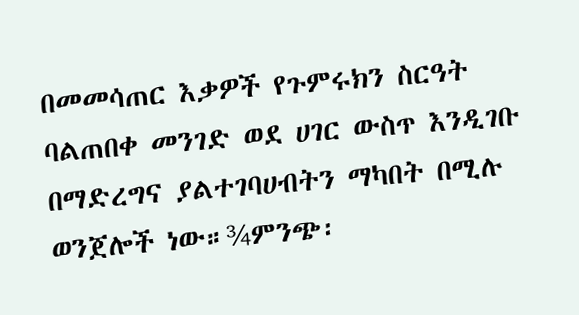በመመሳጠር እቃዎች የጉምሩክን ስርዓት ባልጠበቀ መንገድ ወደ ሀገር ውስጥ እንዲገቡ በማድረግና ያልተገባሀብትን ማካበት በሚሉ ወንጀሎች ነው።¾ምንጭ፡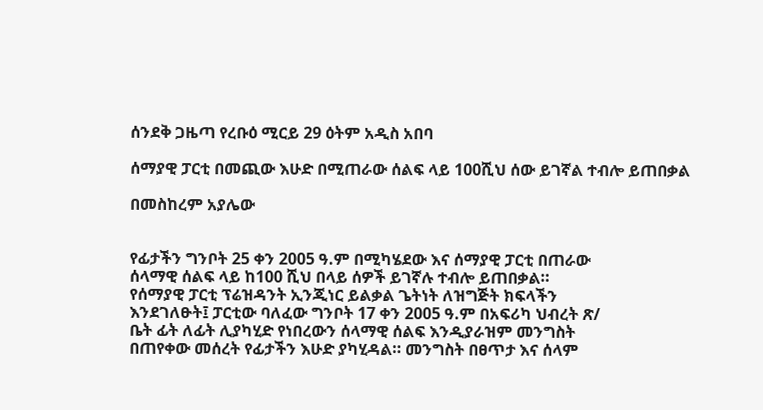ሰንደቅ ጋዜጣ የረቡዕ ሚርይ 29 ዕትም አዲስ አበባ

ሰማያዊ ፓርቲ በመጪው እሁድ በሚጠራው ሰልፍ ላይ 100ሺህ ሰው ይገኛል ተብሎ ይጠበቃል

በመስከረም አያሌው


የፊታችን ግንቦት 25 ቀን 2005 ዓ.ም በሚካሄደው እና ሰማያዊ ፓርቲ በጠራው
ሰላማዊ ሰልፍ ላይ ከ100 ሺህ በላይ ሰዎች ይገኛሉ ተብሎ ይጠበቃል።
የሰማያዊ ፓርቲ ፕሬዝዳንት ኢንጂነር ይልቃል ጌትነት ለዝግጅት ክፍላችን
እንደገለፁት፤ ፓርቲው ባለፈው ግንቦት 17 ቀን 2005 ዓ.ም በአፍሪካ ህብረት ጽ/
ቤት ፊት ለፊት ሊያካሂድ የነበረውን ሰላማዊ ሰልፍ እንዲያራዝም መንግስት
በጠየቀው መሰረት የፊታችን እሁድ ያካሂዳል። መንግስት በፀጥታ እና ሰላም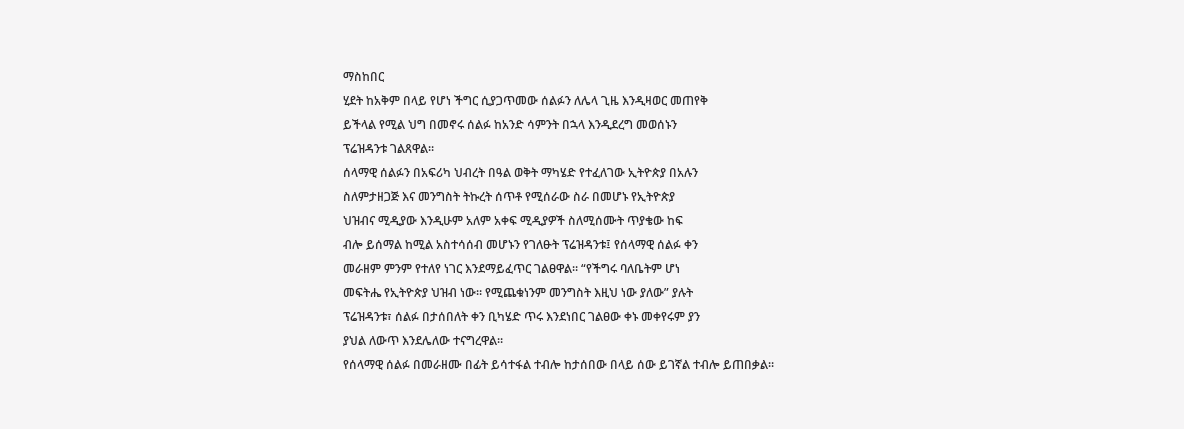ማስከበር
ሂደት ከአቅም በላይ የሆነ ችግር ሲያጋጥመው ሰልፉን ለሌላ ጊዜ እንዲዛወር መጠየቅ
ይችላል የሚል ህግ በመኖሩ ሰልፉ ከአንድ ሳምንት በኋላ እንዲደረግ መወሰኑን
ፕሬዝዳንቱ ገልጸዋል።
ሰላማዊ ሰልፉን በአፍሪካ ህብረት በዓል ወቅት ማካሄድ የተፈለገው ኢትዮጵያ በአሉን
ስለምታዘጋጅ እና መንግስት ትኩረት ሰጥቶ የሚሰራው ስራ በመሆኑ የኢትዮጵያ
ህዝብና ሚዲያው እንዲሁም አለም አቀፍ ሚዲያዎች ስለሚሰሙት ጥያቄው ከፍ
ብሎ ይሰማል ከሚል አስተሳሰብ መሆኑን የገለፁት ፕሬዝዳንቱ፤ የሰላማዊ ሰልፉ ቀን
መራዘም ምንም የተለየ ነገር እንደማይፈጥር ገልፀዋል። “የችግሩ ባለቤትም ሆነ
መፍትሔ የኢትዮጵያ ህዝብ ነው። የሚጨቁነንም መንግስት እዚህ ነው ያለው” ያሉት
ፕሬዝዳንቱ፣ ሰልፉ በታሰበለት ቀን ቢካሄድ ጥሩ እንደነበር ገልፀው ቀኑ መቀየሩም ያን
ያህል ለውጥ እንደሌለው ተናግረዋል።
የሰላማዊ ሰልፉ በመራዘሙ በፊት ይሳተፋል ተብሎ ከታሰበው በላይ ሰው ይገኛል ተብሎ ይጠበቃል።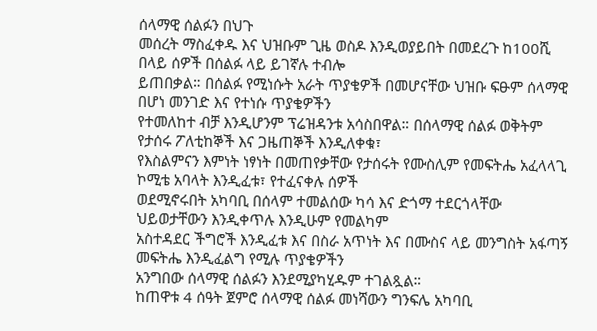ሰላማዊ ሰልፉን በህጉ
መሰረት ማስፈቀዱ እና ህዝቡም ጊዜ ወስዶ እንዲወያይበት በመደረጉ ከ100ሺ በላይ ሰዎች በሰልፉ ላይ ይገኛሉ ተብሎ
ይጠበቃል። በሰልፉ የሚነሱት አራት ጥያቄዎች በመሆናቸው ህዝቡ ፍፁም ሰላማዊ በሆነ መንገድ እና የተነሱ ጥያቄዎችን
የተመለከተ ብቻ እንዲሆንም ፕሬዝዳንቱ አሳስበዋል። በሰላማዊ ሰልፉ ወቅትም የታሰሩ ፖለቲከኞች እና ጋዜጠኞች እንዲለቀቁ፣
የእስልምናን እምነት ነፃነት በመጠየቃቸው የታሰሩት የሙስሊም የመፍትሔ አፈላላጊ ኮሚቴ አባላት እንዲፈቱ፣ የተፈናቀሉ ሰዎች
ወደሚኖሩበት አካባቢ በሰላም ተመልሰው ካሳ እና ድጎማ ተደርጎላቸው ህይወታቸውን እንዲቀጥሉ እንዲሁም የመልካም
አስተዳደር ችግሮች እንዲፈቱ እና በስራ አጥነት እና በሙስና ላይ መንግስት አፋጣኝ መፍትሔ እንዲፈልግ የሚሉ ጥያቄዎችን
አንግበው ሰላማዊ ሰልፉን እንደሚያካሂዱም ተገልጿል።
ከጠዋቱ 4 ሰዓት ጀምሮ ሰላማዊ ሰልፉ መነሻውን ግንፍሌ አካባቢ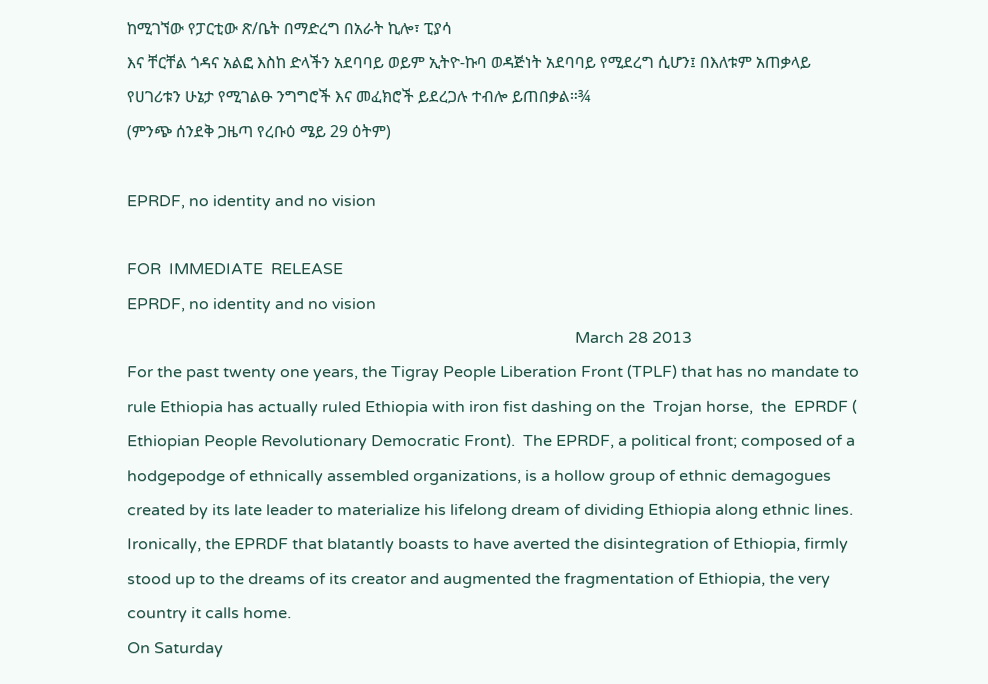ከሚገኘው የፓርቲው ጽ/ቤት በማድረግ በአራት ኪሎ፣ ፒያሳ
እና ቸርቸል ጎዳና አልፎ እስከ ድላችን አደባባይ ወይም ኢትዮ-ኩባ ወዳጅነት አደባባይ የሚደረግ ሲሆን፤ በእለቱም አጠቃላይ
የሀገሪቱን ሁኔታ የሚገልፁ ንግግሮች እና መፈክሮች ይደረጋሉ ተብሎ ይጠበቃል።¾
(ምንጭ ሰንደቅ ጋዜጣ የረቡዕ ሜይ 29 ዕትም)

EPRDF, no identity and no vision

FOR  IMMEDIATE  RELEASE
EPRDF, no identity and no vision
                                                                                                                March 28 2013
For the past twenty one years, the Tigray People Liberation Front (TPLF) that has no mandate to rule Ethiopia has actually ruled Ethiopia with iron fist dashing on the  Trojan horse,  the  EPRDF ( Ethiopian People Revolutionary Democratic Front).  The EPRDF, a political front; composed of a hodgepodge of ethnically assembled organizations, is a hollow group of ethnic demagogues created by its late leader to materialize his lifelong dream of dividing Ethiopia along ethnic lines. Ironically, the EPRDF that blatantly boasts to have averted the disintegration of Ethiopia, firmly stood up to the dreams of its creator and augmented the fragmentation of Ethiopia, the very country it calls home.
On Saturday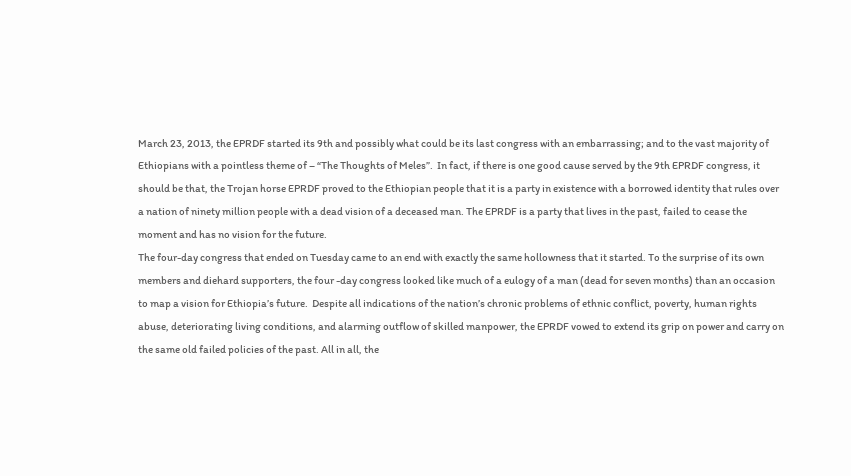March 23, 2013, the EPRDF started its 9th and possibly what could be its last congress with an embarrassing; and to the vast majority of Ethiopians with a pointless theme of – “The Thoughts of Meles”.  In fact, if there is one good cause served by the 9th EPRDF congress, it should be that, the Trojan horse EPRDF proved to the Ethiopian people that it is a party in existence with a borrowed identity that rules over a nation of ninety million people with a dead vision of a deceased man. The EPRDF is a party that lives in the past, failed to cease the moment and has no vision for the future.
The four-day congress that ended on Tuesday came to an end with exactly the same hollowness that it started. To the surprise of its own members and diehard supporters, the four -day congress looked like much of a eulogy of a man (dead for seven months) than an occasion to map a vision for Ethiopia’s future.  Despite all indications of the nation’s chronic problems of ethnic conflict, poverty, human rights abuse, deteriorating living conditions, and alarming outflow of skilled manpower, the EPRDF vowed to extend its grip on power and carry on the same old failed policies of the past. All in all, the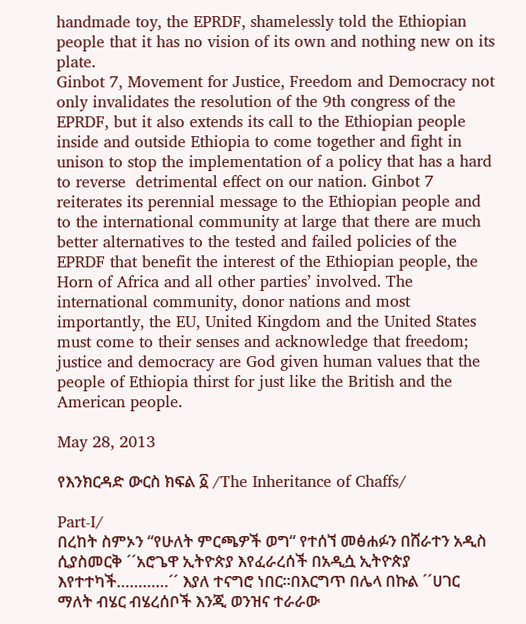handmade toy, the EPRDF, shamelessly told the Ethiopian people that it has no vision of its own and nothing new on its plate.
Ginbot 7, Movement for Justice, Freedom and Democracy not only invalidates the resolution of the 9th congress of the EPRDF, but it also extends its call to the Ethiopian people inside and outside Ethiopia to come together and fight in unison to stop the implementation of a policy that has a hard to reverse  detrimental effect on our nation. Ginbot 7 reiterates its perennial message to the Ethiopian people and to the international community at large that there are much better alternatives to the tested and failed policies of the EPRDF that benefit the interest of the Ethiopian people, the Horn of Africa and all other parties’ involved. The international community, donor nations and most importantly, the EU, United Kingdom and the United States must come to their senses and acknowledge that freedom; justice and democracy are God given human values that the people of Ethiopia thirst for just like the British and the American people.

May 28, 2013

የእንክርዳድ ውርስ ክፍል ፩ /The Inheritance of Chaffs/

Part-I/
በረከት ስምኦን “የሁለት ምርጫዎች ወግ“ የተሰኘ መፅሐፉን በሸራተን አዲስ ሲያስመርቅ ´´አሮጌዋ ኢትዮጵያ እየፈራረሰች በአዲሷ ኢትዮጵያ እየተተካች…………´´ እያለ ተናግሮ ነበር።በእርግጥ በሌላ በኩል ´´ሀገር ማለት ብሄር ብሄረሰቦች እንጂ ወንዝና ተራራው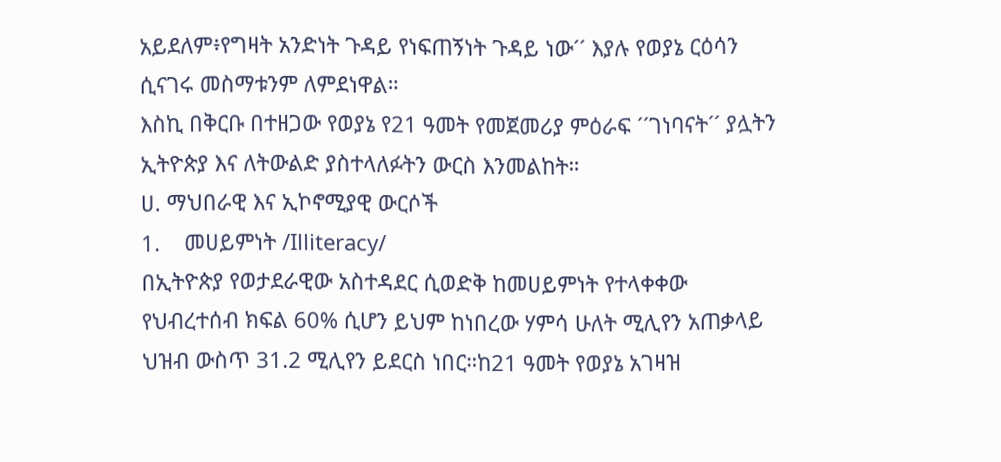አይደለም፥የግዛት አንድነት ጉዳይ የነፍጠኝነት ጉዳይ ነው´´ እያሉ የወያኔ ርዕሳን ሲናገሩ መስማቱንም ለምደነዋል።
እስኪ በቅርቡ በተዘጋው የወያኔ የ21 ዓመት የመጀመሪያ ምዕራፍ ´´ገነባናት´´ ያሏትን ኢትዮጵያ እና ለትውልድ ያስተላለፉትን ውርስ እንመልከት።
ሀ. ማህበራዊ እና ኢኮኖሚያዊ ውርሶች
1.    መሀይምነት /Illiteracy/
በኢትዮጵያ የወታደራዊው አስተዳደር ሲወድቅ ከመሀይምነት የተላቀቀው የህብረተሰብ ክፍል 60% ሲሆን ይህም ከነበረው ሃምሳ ሁለት ሚሊየን አጠቃላይ ህዝብ ውስጥ 31.2 ሚሊየን ይደርስ ነበር።ከ21 ዓመት የወያኔ አገዛዝ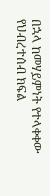በኋላ ከመሃይምነት የተላቀቀው የህብረተሰብ ክፍል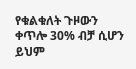የቁልቁለት ጉዞውን ቀጥሎ 30% ብቻ ሲሆን ይህም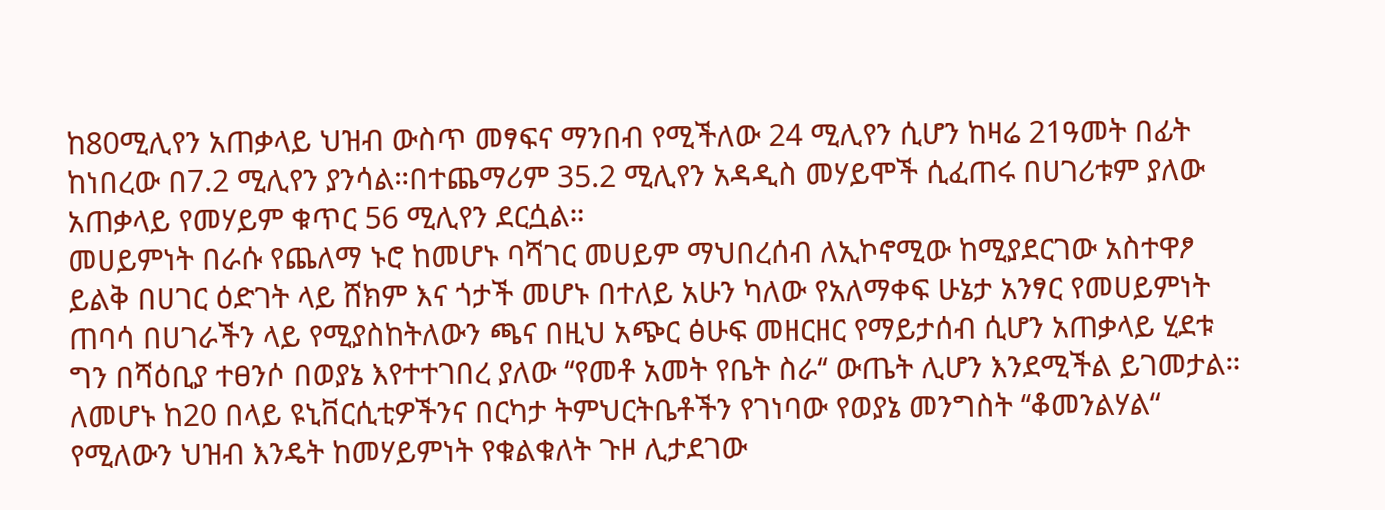ከ80ሚሊየን አጠቃላይ ህዝብ ውስጥ መፃፍና ማንበብ የሚችለው 24 ሚሊየን ሲሆን ከዛሬ 21ዓመት በፊት ከነበረው በ7.2 ሚሊየን ያንሳል።በተጨማሪም 35.2 ሚሊየን አዳዲስ መሃይሞች ሲፈጠሩ በሀገሪቱም ያለው አጠቃላይ የመሃይም ቁጥር 56 ሚሊየን ደርሷል።
መሀይምነት በራሱ የጨለማ ኑሮ ከመሆኑ ባሻገር መሀይም ማህበረሰብ ለኢኮኖሚው ከሚያደርገው አስተዋፆ ይልቅ በሀገር ዕድገት ላይ ሸክም እና ጎታች መሆኑ በተለይ አሁን ካለው የአለማቀፍ ሁኔታ አንፃር የመሀይምነት ጠባሳ በሀገራችን ላይ የሚያስከትለውን ጫና በዚህ አጭር ፅሁፍ መዘርዘር የማይታሰብ ሲሆን አጠቃላይ ሂደቱ ግን በሻዕቢያ ተፀንሶ በወያኔ እየተተገበረ ያለው ‘‘የመቶ አመት የቤት ስራ‘‘ ውጤት ሊሆን እንደሚችል ይገመታል።
ለመሆኑ ከ20 በላይ ዩኒቨርሲቲዎችንና በርካታ ትምህርትቤቶችን የገነባው የወያኔ መንግስት ‘‘ቆመንልሃል“ የሚለውን ህዝብ እንዴት ከመሃይምነት የቁልቁለት ጉዞ ሊታደገው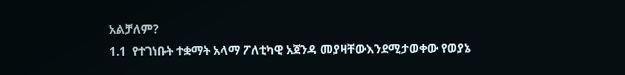አልቻለም?
1.1  የተገነቡት ተቋማት አላማ ፖለቲካዊ አጀንዳ መያዛቸውእንደሚታወቀው የወያኔ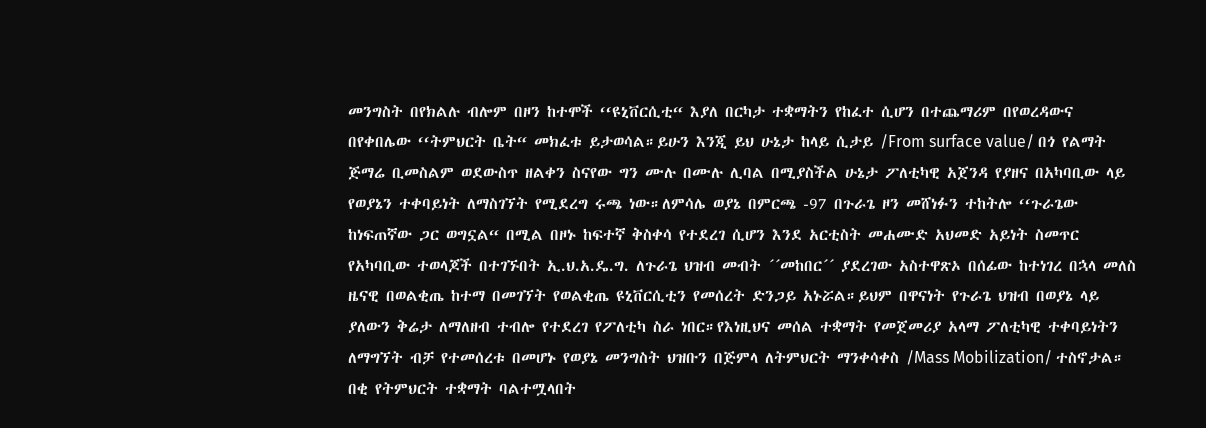መንግስት በየክልሉ ብሎም በዞን ከተሞች ‘‘ዩኒቨርሲቲ“ እያለ በርካታ ተቋማትን የከፈተ ሲሆን በተጨማሪም በየወረዳውና በየቀበሌው ‘‘ትምህርት ቤት“ መክፈቱ ይታወሳል።ይሁን እንጂ ይህ ሁኔታ ከላይ ሲታይ /From surface value/ በጎ የልማት ጅማሬ ቢመስልም ወደውስጥ ዘልቀን ስናየው ግን ሙሉ በሙሉ ሊባል በሚያስችል ሁኔታ ፖለቲካዊ አጀንዳ የያዘና በአካባቢው ላይ የወያኔን ተቀባይነት ለማስገኘት የሚደረግ ሩጫ ነው።ለምሳሌ ወያኔ በምርጫ -97 በጉራጌ ዞን መሸነፉን ተከትሎ ‘‘ጉራጌው ከነፍጠኛው ጋር ወግኗል“ በሚል በዞኑ ከፍተኛ ቅስቀሳ የተደረገ ሲሆን እንደ አርቲስት መሐሙድ አህመድ አይነት ስመጥር የአካባቢው ተወላጆች በተገኙበት ኢ.ህ.አ.ዴ.ግ. ለጉራጌ ህዝብ መብት ´´መከበር´´ ያደረገው አስተዋጽኦ በሰፊው ከተነገረ በኋላ መለስ ዜናዊ በወልቂጤ ከተማ በመገኘት የወልቂጤ ዩኒቨርሲቲን የመሰረት ድንጋይ አኑሯል።ይህም በዋናነት የጉራጌ ህዝብ በወያኔ ላይ ያለውን ቅሬታ ለማለዘብ ተብሎ የተደረገ የፖለቲካ ስራ ነበር።የእነዚህና መሰል ተቋማት የመጀመሪያ አላማ ፖለቲካዊ ተቀባይነትን ለማግኘት ብቻ የተመሰረቱ በመሆኑ የወያኔ መንግስት ህዝቡን በጅምላ ለትምህርት ማንቀሳቀስ /Mass Mobilization/ ተስኖታል።
በቂ የትምህርት ተቋማት ባልተሟላበት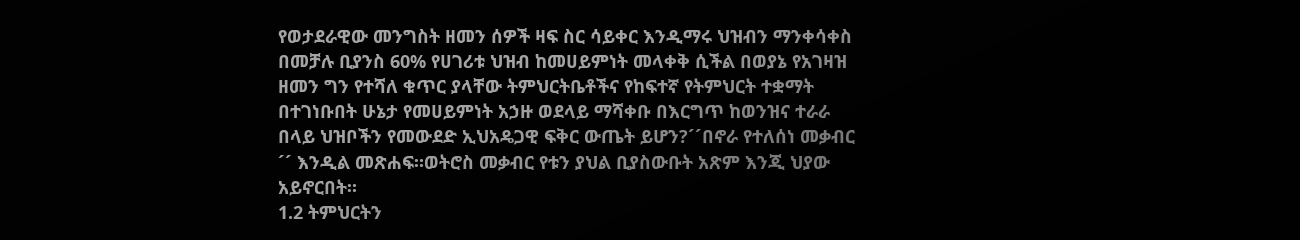የወታደራዊው መንግስት ዘመን ሰዎች ዛፍ ስር ሳይቀር እንዲማሩ ህዝብን ማንቀሳቀስ በመቻሉ ቢያንስ 60% የሀገሪቱ ህዝብ ከመሀይምነት መላቀቅ ሲችል በወያኔ የአገዛዝ ዘመን ግን የተሻለ ቁጥር ያላቸው ትምህርትቤቶችና የከፍተኛ የትምህርት ተቋማት በተገነቡበት ሁኔታ የመሀይምነት አኃዙ ወደላይ ማሻቀቡ በእርግጥ ከወንዝና ተራራ በላይ ህዝቦችን የመውደድ ኢህአዴጋዊ ፍቅር ውጤት ይሆን?´´በኖራ የተለሰነ መቃብር ´´ እንዲል መጽሐፍ።ወትሮስ መቃብር የቱን ያህል ቢያስውቡት አጽም እንጂ ህያው አይኖርበት።
1.2 ትምህርትን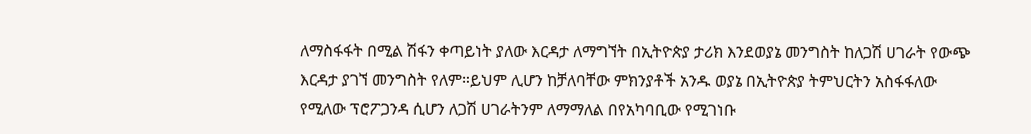ለማስፋፋት በሚል ሽፋን ቀጣይነት ያለው እርዳታ ለማግኘት በኢትዮጵያ ታሪክ እንደወያኔ መንግስት ከለጋሽ ሀገራት የውጭ እርዳታ ያገኘ መንግስት የለም።ይህም ሊሆን ከቻለባቸው ምክንያቶች አንዱ ወያኔ በኢትዮጵያ ትምህርትን አስፋፋለው የሚለው ፕሮፖጋንዳ ሲሆን ለጋሽ ሀገራትንም ለማማለል በየአካባቢው የሚገነቡ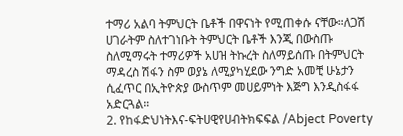ተማሪ አልባ ትምህርት ቤቶች በዋናነት የሚጠቀሱ ናቸው።ለጋሽ ሀገራትም ስለተገነቡት ትምህርት ቤቶች እንጂ በውስጡ ስለሚማሩት ተማሪዎች አሀዝ ትኩረት ስለማይሰጡ በትምህርት ማዳረስ ሽፋን ስም ወያኔ ለሚያካሂደው ንግድ አመቺ ሁኔታን ሲፈጥር በኢትዮጵያ ውስጥም መሀይምነት እጅግ እንዲስፋፋ አድርጓል።
2. የከፋድህነትእና-ፍትሀዊየሀብትክፍፍል /Abject Poverty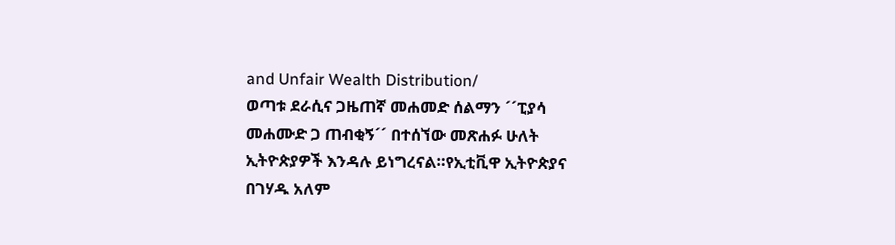and Unfair Wealth Distribution/
ወጣቱ ደራሲና ጋዜጠኛ መሐመድ ሰልማን ´´ፒያሳ መሐሙድ ጋ ጠብቂኝ´´ በተሰኘው መጽሐፉ ሁለት ኢትዮጵያዎች እንዳሉ ይነግረናል።የኢቲቪዋ ኢትዮጵያና በገሃዱ አለም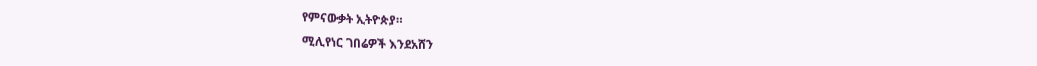የምናውቃት ኢትዮጵያ።
ሚሊየነር ገበሬዎች እንደአሸን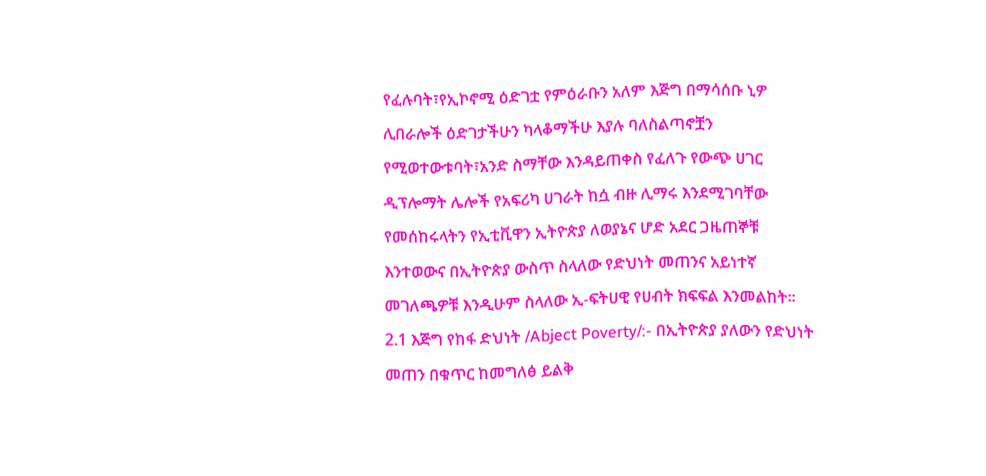የፈሉባት፣የኢኮኖሚ ዕድገቷ የምዕራቡን አለም እጅግ በማሳሰቡ ኒዎ ሊበራሎች ዕድገታችሁን ካላቆማችሁ እያሉ ባለስልጣኖቿን የሚወተውቱባት፣አንድ ስማቸው እንዳይጠቀስ የፈለጉ የውጭ ሀገር ዲፕሎማት ሌሎች የአፍሪካ ሀገራት ከሷ ብዙ ሊማሩ እንደሚገባቸው የመሰከሩላትን የኢቲቪዋን ኢትዮጵያ ለወያኔና ሆድ አደር ጋዜጠኞቹ እንተወውና በኢትዮጵያ ውስጥ ስላለው የድህነት መጠንና አይነተኛ መገለጫዎቹ እንዲሁም ስላለው ኢ-ፍትሀዊ የሀብት ክፍፍል እንመልከት።
2.1 እጅግ የከፋ ድህነት /Abject Poverty/:- በኢትዮጵያ ያለውን የድህነት መጠን በቁጥር ከመግለፅ ይልቅ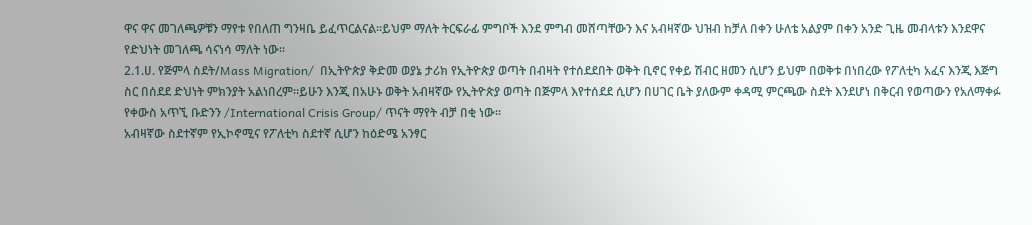ዋና ዋና መገለጫዎቹን ማየቱ የበለጠ ግንዛቤ ይፈጥርልናል።ይህም ማለት ትርፍራፊ ምግቦች እንደ ምግብ መሸጣቸውን እና አብዛኛው ህዝብ ከቻለ በቀን ሁለቴ አልያም በቀን አንድ ጊዜ መብላቱን እንደዋና የድህነት መገለጫ ሳናነሳ ማለት ነው።
2.1.ሀ. የጅምላ ስደት/Mass Migration/  በኢትዮጵያ ቅድመ ወያኔ ታሪክ የኢትዮጵያ ወጣት በብዛት የተሰደደበት ወቅት ቢኖር የቀይ ሽብር ዘመን ሲሆን ይህም በወቅቱ በነበረው የፖለቲካ አፈና እንጂ እጅግ ስር በሰደደ ድህነት ምክንያት አልነበረም።ይሁን እንጂ በአሁኑ ወቅት አብዛኛው የኢትዮጵያ ወጣት በጅምላ እየተሰደደ ሲሆን በሀገር ቤት ያለውም ቀዳሚ ምርጫው ስደት እንደሆነ በቅርብ የወጣውን የአለማቀፉ የቀውስ አጥኚ ቡድንን /International Crisis Group/ ጥናት ማየት ብቻ በቂ ነው።
አብዛኛው ስደተኛም የኢኮኖሚና የፖለቲካ ስደተኛ ሲሆን ከዕድሜ አንፃር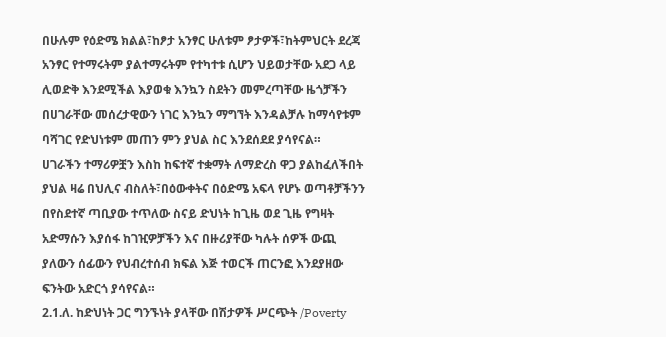በሁሉም የዕድሜ ክልል፣ከፆታ አንፃር ሁለቱም ፆታዎች፣ከትምህርት ደረጃ አንፃር የተማሩትም ያልተማሩትም የተካተቱ ሲሆን ህይወታቸው አደጋ ላይ ሊወድቅ እንደሚችል እያወቁ እንኳን ስደትን መምረጣቸው ዜጎቻችን በሀገራቸው መሰረታዊውን ነገር እንኳን ማግኘት እንዳልቻሉ ከማሳየቱም ባሻገር የድህነቱም መጠን ምን ያህል ስር እንደሰደደ ያሳየናል።
ሀገራችን ተማሪዎቿን እስከ ከፍተኛ ተቋማት ለማድረስ ዋጋ ያልከፈለችበት ያህል ዛሬ በህሊና ብስለት፣በዕውቀትና በዕድሜ አፍላ የሆኑ ወጣቶቻችንን በየስደተኛ ጣቢያው ተጥለው ስናይ ድህነት ከጊዜ ወደ ጊዜ የግዛት አድማሱን እያሰፋ ከገዢዎቻችን እና በዙሪያቸው ካሉት ሰዎች ውጪ ያለውን ሰፊውን የህብረተሰብ ክፍል እጅ ተወርች ጠርንፎ እንደያዘው ፍንትው አድርጎ ያሳየናል።
2.1.ለ. ከድህነት ጋር ግንኙነት ያላቸው በሽታዎች ሥርጭት /Poverty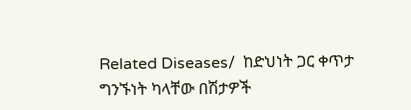Related Diseases/  ከድህነት ጋር ቀጥታ ግንኙነት ካላቸው በሽታዎች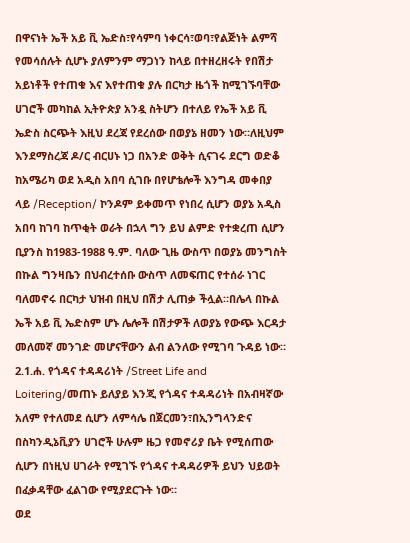በዋናነት ኤች አይ ቪ ኤድስ፣የሳምባ ነቀርሳ፣ወባ፣የልጅነት ልምሻ የመሳሰሉት ሲሆኑ ያለምንም ማጋነን ከላይ በተዘረዘሩት የበሽታ አይነቶች የተጠቁ እና እየተጠቁ ያሉ በርካታ ዜጎች ከሚገኙባቸው ሀገሮች መካከል ኢትዮጵያ አንዷ ስትሆን በተለይ የኤች አይ ቪ ኤድስ ስርጭት እዚህ ደረጃ የደረሰው በወያኔ ዘመን ነው።ለዚህም እንደማስረጃ ዶ/ር ብርሀኑ ነጋ በአንድ ወቅት ሲናገሩ ደርግ ወድቆ ከአሜሪካ ወደ አዲስ አበባ ሲገቡ በየሆቴሎች እንግዳ መቀበያ ላይ /Reception/ ኮንዶም ይቀመጥ የነበረ ሲሆን ወያኔ አዲስ አበባ ከገባ ከጥቂት ወራት በኋላ ግን ይህ ልምድ የተቋረጠ ሲሆን ቢያንስ ከ1983-1988 ዓ.ም. ባለው ጊዜ ውስጥ በወያኔ መንግስት በኩል ግንዛቤን በህብረተሰቡ ውስጥ ለመፍጠር የተሰራ ነገር ባለመኖሩ በርካታ ህዝብ በዚህ በሽታ ሊጠቃ ችሏል።በሌላ በኩል ኤች አይ ቪ ኤድስም ሆኑ ሌሎች በሽታዎች ለወያኔ የውጭ እርዳታ መለመኛ መንገድ መሆናቸውን ልብ ልንለው የሚገባ ጉዳይ ነው።
2.1.ሐ. የጎዳና ተዳዳሪነት /Street Life and Loitering/መጠኑ ይለያይ እንጂ የጎዳና ተዳዳሪነት በአብዛኛው አለም የተለመደ ሲሆን ለምሳሌ በጀርመን፣በኢንግላንድና በስካንዲኔቪያን ሀገሮች ሁሉም ዜጋ የመኖሪያ ቤት የሚሰጠው ሲሆን በነዚህ ሀገራት የሚገኙ የጎዳና ተዳዳሪዎች ይህን ህይወት በፈቃዳቸው ፈልገው የሚያደርጉት ነው።
ወደ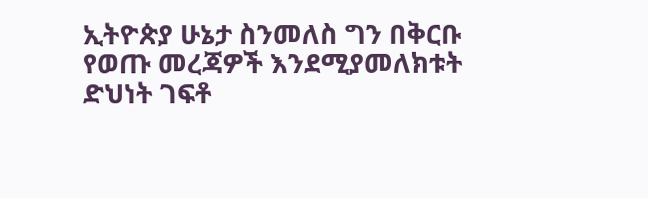ኢትዮጵያ ሁኔታ ስንመለስ ግን በቅርቡ የወጡ መረጃዎች እንደሚያመለክቱት ድህነት ገፍቶ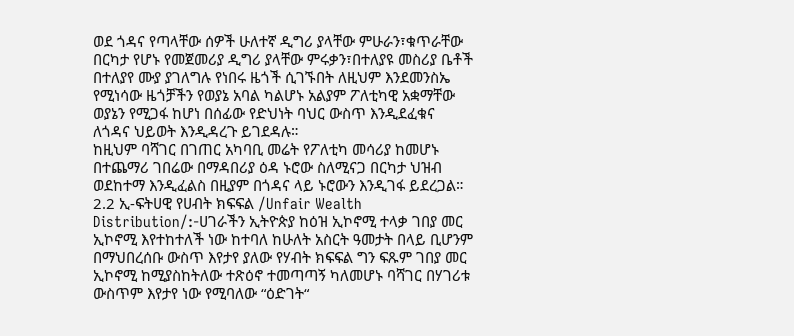ወደ ጎዳና የጣላቸው ሰዎች ሁለተኛ ዲግሪ ያላቸው ምሁራን፣ቁጥራቸው በርካታ የሆኑ የመጀመሪያ ዲግሪ ያላቸው ምሩቃን፣በተለያዩ መስሪያ ቤቶች በተለያየ ሙያ ያገለግሉ የነበሩ ዜጎች ሲገኙበት ለዚህም እንደመንስኤ የሚነሳው ዜጎቻችን የወያኔ አባል ካልሆኑ አልያም ፖለቲካዊ አቋማቸው ወያኔን የሚጋፋ ከሆነ በሰፊው የድህነት ባህር ውስጥ እንዲደፈቁና ለጎዳና ህይወት እንዲዳረጉ ይገደዳሉ።
ከዚህም ባሻገር በገጠር አካባቢ መሬት የፖለቲካ መሳሪያ ከመሆኑ በተጨማሪ ገበሬው በማዳበሪያ ዕዳ ኑሮው ስለሚናጋ በርካታ ህዝብ ወደከተማ እንዲፈልስ በዚያም በጎዳና ላይ ኑሮውን እንዲገፋ ይደረጋል።
2.2 ኢ-ፍትሀዊ የሀብት ክፍፍል /Unfair Wealth Distribution/:-ሀገራችን ኢትዮጵያ ከዕዝ ኢኮኖሚ ተላቃ ገበያ መር ኢኮኖሚ እየተከተለች ነው ከተባለ ከሁለት አስርት ዓመታት በላይ ቢሆንም በማህበረሰቡ ውስጥ እየታየ ያለው የሃብት ክፍፍል ግን ፍጹም ገበያ መር ኢኮኖሚ ከሚያስከትለው ተጽዕኖ ተመጣጣኝ ካለመሆኑ ባሻገር በሃገሪቱ ውስጥም እየታየ ነው የሚባለው “ዕድገት“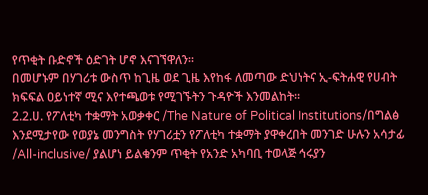የጥቂት ቡድኖች ዕድገት ሆኖ እናገኘዋለን።
በመሆኑም በሃገሪቱ ውስጥ ከጊዜ ወደ ጊዜ እየከፋ ለመጣው ድህነትና ኢ-ፍትሐዊ የሀብት ክፍፍል ዐይነተኛ ሚና እየተጫወቱ የሚገኙትን ጉዳዮች እንመልከት።
2.2.ሀ. የፖለቲካ ተቋማት አወቃቀር /The Nature of Political Institutions/በግልፅ እንደሚታየው የወያኔ መንግስት የሃገሪቷን የፖለቲካ ተቋማት ያዋቀረበት መንገድ ሁሉን አሳታፊ /All-inclusive/ ያልሆነ ይልቁንም ጥቂት የአንድ አካባቢ ተወላጅ ኅሩያን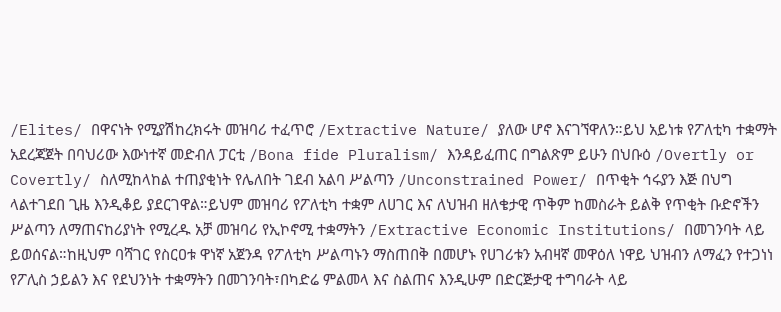/Elites/ በዋናነት የሚያሽከረክሩት መዝባሪ ተፈጥሮ /Extractive Nature/ ያለው ሆኖ እናገኘዋለን።ይህ አይነቱ የፖለቲካ ተቋማት አደረጃጀት በባህሪው እውነተኛ መድብለ ፓርቲ /Bona fide Pluralism/ እንዳይፈጠር በግልጽም ይሁን በህቡዕ /Overtly or Covertly/ ስለሚከላከል ተጠያቂነት የሌለበት ገደብ አልባ ሥልጣን /Unconstrained Power/ በጥቂት ኅሩያን እጅ በህግ ላልተገደበ ጊዜ እንዲቆይ ያደርገዋል።ይህም መዝባሪ የፖለቲካ ተቋም ለሀገር እና ለህዝብ ዘለቄታዊ ጥቅም ከመስራት ይልቅ የጥቂት ቡድኖችን ሥልጣን ለማጠናከሪያነት የሚረዱ አቻ መዝባሪ የኢኮኖሚ ተቋማትን /Extractive Economic Institutions/ በመገንባት ላይ ይወሰናል።ከዚህም ባሻገር የስርዐቱ ዋነኛ አጀንዳ የፖለቲካ ሥልጣኑን ማስጠበቅ በመሆኑ የሀገሪቱን አብዛኛ መዋዕለ ነዋይ ህዝብን ለማፈን የተጋነነ የፖሊስ ኃይልን እና የደህንነት ተቋማትን በመገንባት፣በካድሬ ምልመላ እና ስልጠና እንዲሁም በድርጅታዊ ተግባራት ላይ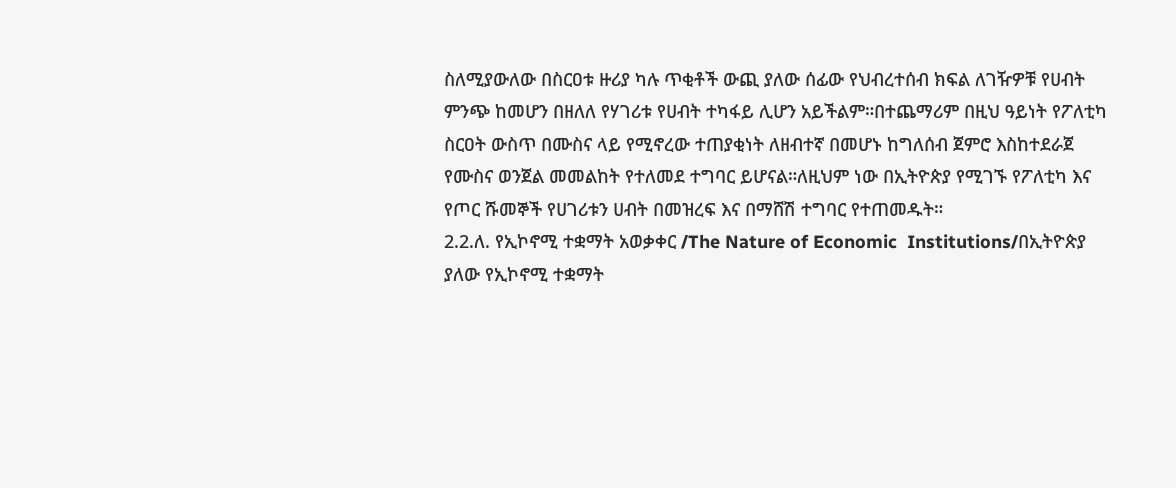ስለሚያውለው በስርዐቱ ዙሪያ ካሉ ጥቂቶች ውጪ ያለው ሰፊው የህብረተሰብ ክፍል ለገዥዎቹ የሀብት ምንጭ ከመሆን በዘለለ የሃገሪቱ የሀብት ተካፋይ ሊሆን አይችልም።በተጨማሪም በዚህ ዓይነት የፖለቲካ ስርዐት ውስጥ በሙስና ላይ የሚኖረው ተጠያቂነት ለዘብተኛ በመሆኑ ከግለሰብ ጀምሮ እስከተደራጀ የሙስና ወንጀል መመልከት የተለመደ ተግባር ይሆናል።ለዚህም ነው በኢትዮጵያ የሚገኙ የፖለቲካ እና የጦር ሹመኞች የሀገሪቱን ሀብት በመዝረፍ እና በማሸሽ ተግባር የተጠመዱት።
2.2.ለ. የኢኮኖሚ ተቋማት አወቃቀር /The Nature of Economic  Institutions/በኢትዮጵያ ያለው የኢኮኖሚ ተቋማት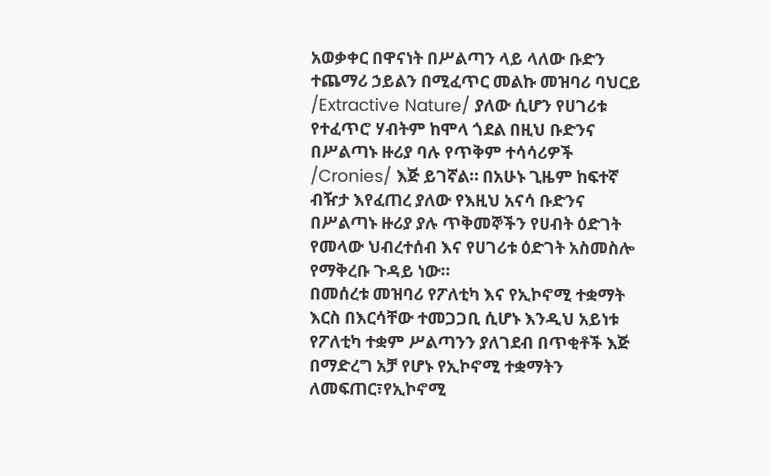አወቃቀር በዋናነት በሥልጣን ላይ ላለው ቡድን ተጨማሪ ኃይልን በሚፈጥር መልኩ መዝባሪ ባህርይ /Extractive Nature/ ያለው ሲሆን የሀገሪቱ የተፈጥሮ ሃብትም ከሞላ ጎደል በዚህ ቡድንና በሥልጣኑ ዙሪያ ባሉ የጥቅም ተሳሳሪዎች /Cronies/ እጅ ይገኛል። በአሁኑ ጊዜም ከፍተኛ ብዥታ እየፈጠረ ያለው የእዚህ አናሳ ቡድንና በሥልጣኑ ዙሪያ ያሉ ጥቅመኞችን የሀብት ዕድገት የመላው ህብረተሰብ እና የሀገሪቱ ዕድገት አስመስሎ የማቅረቡ ጉዳይ ነው።
በመሰረቱ መዝባሪ የፖለቲካ እና የኢኮኖሚ ተቋማት እርስ በእርሳቸው ተመጋጋቢ ሲሆኑ እንዲህ አይነቱ የፖለቲካ ተቋም ሥልጣንን ያለገደብ በጥቂቶች እጅ በማድረግ አቻ የሆኑ የኢኮኖሚ ተቋማትን ለመፍጠር፣የኢኮኖሚ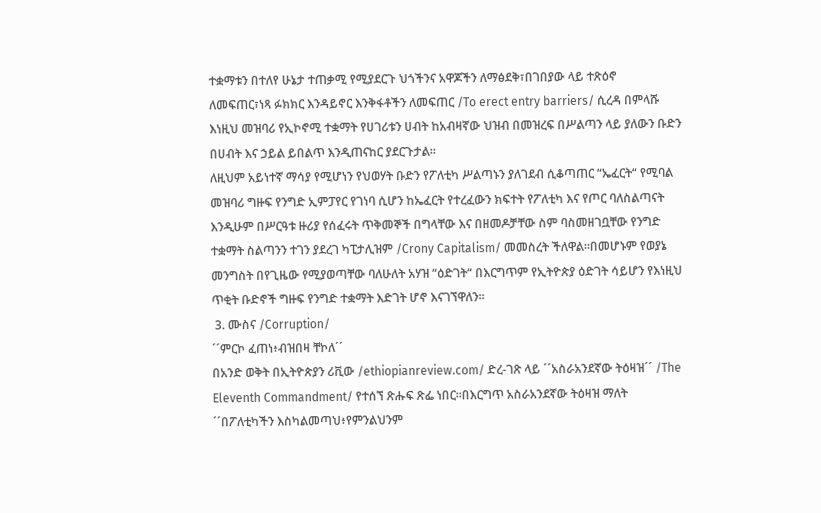ተቋማቱን በተለየ ሁኔታ ተጠቃሚ የሚያደርጉ ህጎችንና አዋጆችን ለማፅደቅ፣በገበያው ላይ ተጽዕኖ ለመፍጠር፣ነጻ ፉክክር እንዳይኖር እንቅፋቶችን ለመፍጠር /To erect entry barriers/ ሲረዳ በምላሹ እነዚህ መዝባሪ የኢኮኖሚ ተቋማት የሀገሪቱን ሀብት ከአብዛኛው ህዝብ በመዝረፍ በሥልጣን ላይ ያለውን ቡድን በሀብት እና ኃይል ይበልጥ እንዲጠናከር ያደርጉታል።
ለዚህም አይነተኛ ማሳያ የሚሆነን የህወሃት ቡድን የፖለቲካ ሥልጣኑን ያለገደብ ሲቆጣጠር “ኤፈርት“ የሚባል መዝባሪ ግዙፍ የንግድ ኢምፓየር የገነባ ሲሆን ከኤፈርት የተረፈውን ክፍተት የፖለቲካ እና የጦር ባለስልጣናት እንዲሁም በሥርዓቱ ዙሪያ የሰፈሩት ጥቅመኞች በግላቸው እና በዘመዶቻቸው ስም ባስመዘገቧቸው የንግድ ተቋማት ስልጣንን ተገን ያደረገ ካፒታሊዝም /Crony Capitalism/ መመስረት ችለዋል።በመሆኑም የወያኔ መንግስት በየጊዜው የሚያወጣቸው ባለሁለት አሃዝ “ዕድገት“ በእርግጥም የኢትዮጵያ ዕድገት ሳይሆን የእነዚህ ጥቂት ቡድኖች ግዙፍ የንግድ ተቋማት እድገት ሆኖ እናገኘዋለን።
 3. ሙስና /Corruption/
´´ምርኮ ፈጠነ፥ብዝበዛ ቸኮለ´´
በአንድ ወቅት በኢትዮጵያን ሪቪው /ethiopianreview.com/ ድረ-ገጽ ላይ ´´አስራአንደኛው ትዕዛዝ´´ /The Eleventh Commandment/ የተሰኘ ጽሑፍ ጽፌ ነበር።በእርግጥ አስራአንደኛው ትዕዛዝ ማለት ´´በፖለቲካችን እስካልመጣህ፥የምንልህንም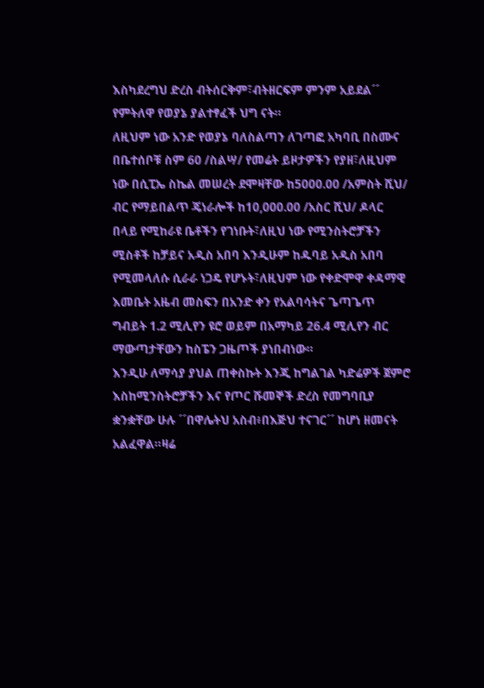እስካደረግህ ድረስ ብትሰርቅም፣ብትዘርፍም ምንም አይደል´´ የምትለዋ የወያኔ ያልተፃፈች ህግ ናት።
ለዚህም ነው አንድ የወያኔ ባለስልጣን ለገጣፎ አካባቢ በስሙና በቤተሰቦቹ ስም 60 /ስልሣ/ የመሬት ይዞታዎችን የያዘ፣ለዚህም ነው በሲፒኤ ስኬል መሠረት ደሞዛቸው ከ5000.00 /አምስት ሺህ/ ብር የማይበልጥ ጄነራሎች ከ10,000.00 /አስር ሺህ/ ዶላር በላይ የሚከራዩ ቤቶችን የገነቡት፣ለዚህ ነው የሚንስትሮቻችን ሚስቶች ከቻይና አዲስ አበባ እንዲሁም ከዱባይ አዲስ አበባ የሚመላለሱ ሲራራ ነጋዴ የሆኑት፣ለዚህም ነው የቀድሞዋ ቀዳማዊ እመቤት አዜብ መስፍን በአንድ ቀን የአልባሳትና ጌጣጌጥ ግብይት 1.2 ሚሊየን ዩሮ ወይም በአማካይ 26.4 ሚሊየን ብር ማውጣታቸውን ከስፔን ጋዜጦች ያነበብነው።
እንዲሁ ለማሳያ ያህል ጠቀስኩት እንጂ ከግልገል ካድሬዎች ጀምሮ እስከሚንስትሮቻችን እና የጦር ሹመኞች ድረስ የመግባቢያ ቋንቋቸው ሁሉ ´´በዋሌትህ አስብ፥በእጅህ ተናገር´´ ከሆነ ዘመናት አልፈዋል።ዛሬ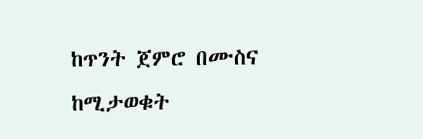ከጥንት ጀምሮ በሙስና ከሚታወቁት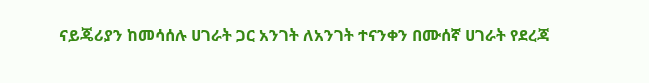ናይጄሪያን ከመሳሰሉ ሀገራት ጋር አንገት ለአንገት ተናንቀን በሙሰኛ ሀገራት የደረጃ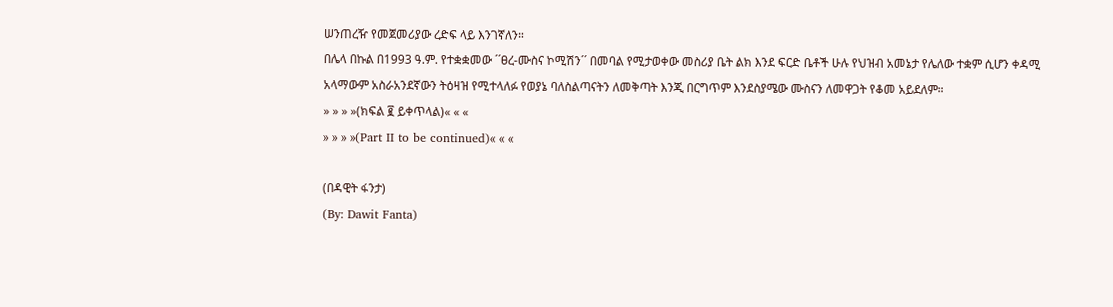ሠንጠረዥ የመጀመሪያው ረድፍ ላይ እንገኛለን።
በሌላ በኩል በ1993 ዓ.ም. የተቋቋመው ´´ፀረ-ሙስና ኮሚሽን´´ በመባል የሚታወቀው መስሪያ ቤት ልክ እንደ ፍርድ ቤቶች ሁሉ የህዝብ አመኔታ የሌለው ተቋም ሲሆን ቀዳሚ አላማውም አስራአንደኛውን ትዕዛዝ የሚተላለፉ የወያኔ ባለስልጣናትን ለመቅጣት እንጂ በርግጥም እንደስያሜው ሙስናን ለመዋጋት የቆመ አይደለም።
» » » »(ክፍል ፪ ይቀጥላል)« « «
» » » »(Part II to be continued)« « «

(በዳዊት ፋንታ)
(By: Dawit Fanta)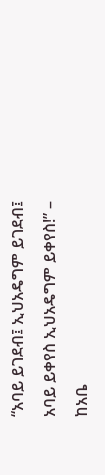“አባይ ይገደብ፤ ኢህአዴግም ይገደብ፤ አባይ ይቀየስ ኢህአዴግም ይቀየስ!” – ከአቤ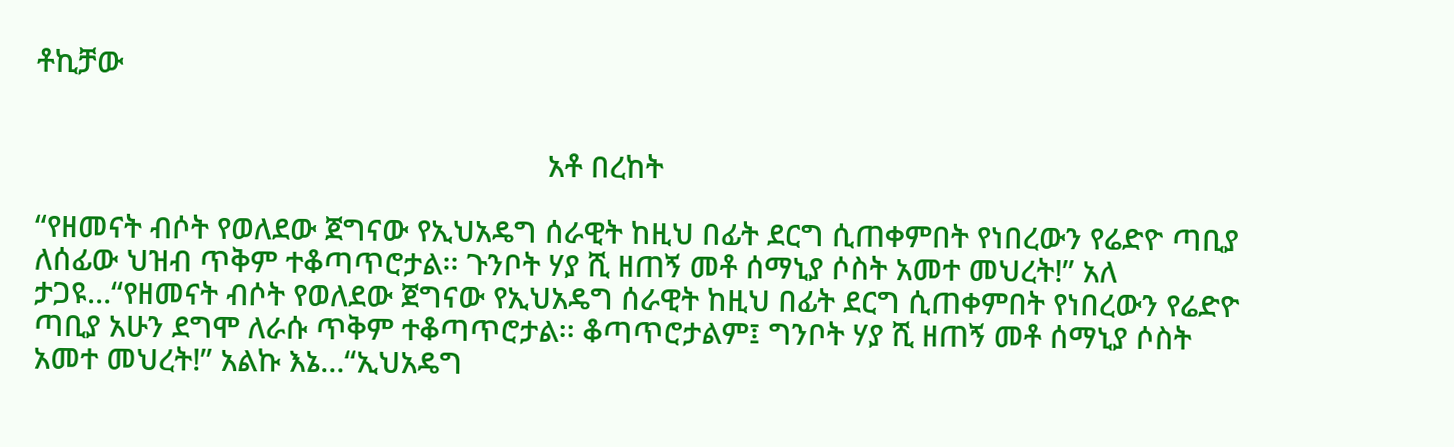ቶኪቻው


                                                                አቶ በረከት

“የዘመናት ብሶት የወለደው ጀግናው የኢህአዴግ ሰራዊት ከዚህ በፊት ደርግ ሲጠቀምበት የነበረውን የሬድዮ ጣቢያ ለሰፊው ህዝብ ጥቅም ተቆጣጥሮታል፡፡ ጉንቦት ሃያ ሺ ዘጠኝ መቶ ሰማኒያ ሶስት አመተ መህረት!” አለ ታጋዩ…“የዘመናት ብሶት የወለደው ጀግናው የኢህአዴግ ሰራዊት ከዚህ በፊት ደርግ ሲጠቀምበት የነበረውን የሬድዮ ጣቢያ አሁን ደግሞ ለራሱ ጥቅም ተቆጣጥሮታል፡፡ ቆጣጥሮታልም፤ ግንቦት ሃያ ሺ ዘጠኝ መቶ ሰማኒያ ሶስት አመተ መህረት!” አልኩ እኔ…“ኢህአዴግ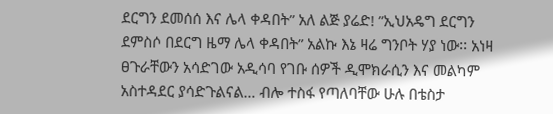ደርግን ደመሰሰ እና ሌላ ቀዳበት” አለ ልጅ ያሬድ! ”ኢህአዴግ ደርግን ደምስሶ በደርግ ዜማ ሌላ ቀዳበት” አልኩ እኔ ዛሬ ግንቦት ሃያ ነው፡፡ አነዛ ፀጉራቸውን አሳድገው አዲሳባ የገቡ ሰዎች ዲሞክራሲን እና መልካም አስተዳደር ያሳድጉልናል… ብሎ ተስፋ የጣለባቸው ሁሉ በቴስታ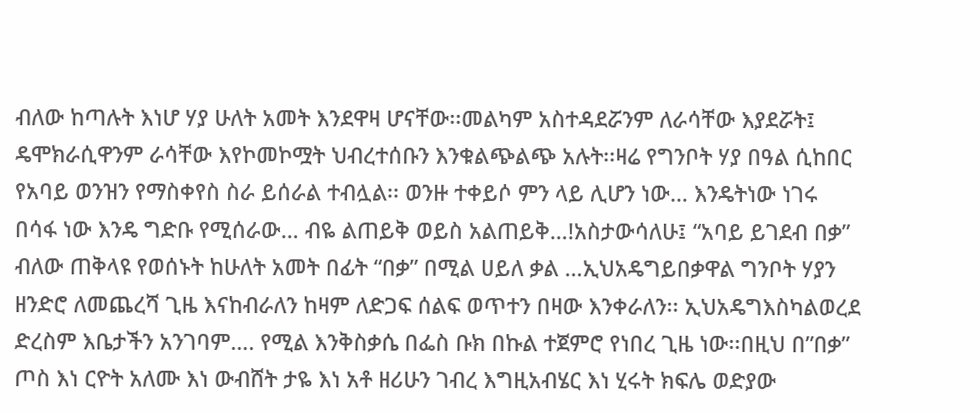ብለው ከጣሉት እነሆ ሃያ ሁለት አመት እንደዋዛ ሆናቸው፡፡መልካም አስተዳደሯንም ለራሳቸው እያደሯት፤ ዴሞክራሲዋንም ራሳቸው እየኮመኮሟት ህብረተሰቡን እንቁልጭልጭ አሉት፡፡ዛሬ የግንቦት ሃያ በዓል ሲከበር የአባይ ወንዝን የማስቀየስ ስራ ይሰራል ተብሏል፡፡ ወንዙ ተቀይሶ ምን ላይ ሊሆን ነው… እንዴትነው ነገሩ በሳፋ ነው እንዴ ግድቡ የሚሰራው… ብዬ ልጠይቅ ወይስ አልጠይቅ…!አስታውሳለሁ፤ “አባይ ይገደብ በቃ” ብለው ጠቅላዩ የወሰኑት ከሁለት አመት በፊት “በቃ” በሚል ሀይለ ቃል …ኢህአዴግይበቃዋል ግንቦት ሃያን ዘንድሮ ለመጨረሻ ጊዜ እናከብራለን ከዛም ለድጋፍ ሰልፍ ወጥተን በዛው እንቀራለን፡፡ ኢህአዴግእስካልወረደ ድረስም እቤታችን አንገባም…. የሚል እንቅስቃሴ በፌስ ቡክ በኩል ተጀምሮ የነበረ ጊዜ ነው፡፡በዚህ በ”በቃ” ጦስ እነ ርዮት አለሙ እነ ውብሸት ታዬ እነ አቶ ዘሪሁን ገብረ እግዚአብሄር እነ ሂሩት ክፍሌ ወድያው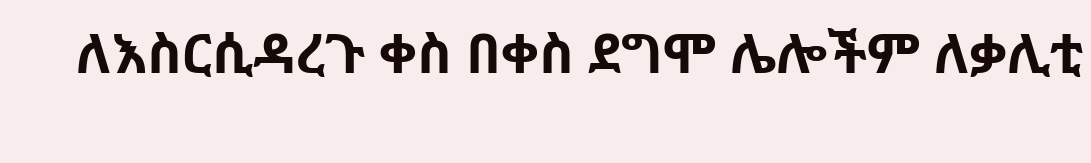ለእስርሲዳረጉ ቀስ በቀስ ደግሞ ሌሎችም ለቃሊቲ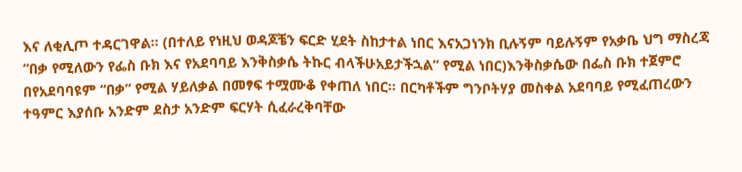እና ለቂሊጦ ተዳርገዋል፡፡ (በተለይ የነዚህ ወዳጆቼን ፍርድ ሂደት ስከታተል ነበር እናአጋነንክ ቢሉኝም ባይሉኝም የአቃቤ ህግ ማስረጃ “በቃ የሚለውን የፌስ ቡክ እና የአደባባይ እንቅስቃሴ ትኩር ብላችሁአይታችኋል” የሚል ነበር)እንቅስቃሴው በፌስ ቡክ ተጀምሮ በየአደባባዩም “በቃ” የሚል ሃይለቃል በመፃፍ ተሟሙቆ የቀጠለ ነበር፡፡ በርካቶችም ግንቦትሃያ መስቀል አደባባይ የሚፈጠረውን ተዓምር እያሰቡ አንድም ደስታ አንድም ፍርሃት ሲፈራረቅባቸው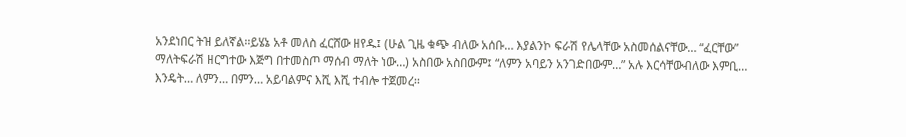አንደነበር ትዝ ይለኛል፡፡ይሄኔ አቶ መለስ ፈርሸው ዘየዱ፤ (ሁል ጊዜ ቁጭ ብለው አሰቡ… እያልንኮ ፍራሽ የሌላቸው አስመሰልናቸው… “ፈርቸው” ማለትፍራሽ ዘርግተው እጅግ በተመስጦ ማሰብ ማለት ነው…) አስበው አስበውም፤ “ለምን አባይን አንገድበውም…” አሉ እርሳቸውብለው እምቢ… እንዴት… ለምን… በምን… አይባልምና እሺ እሺ ተብሎ ተጀመረ፡፡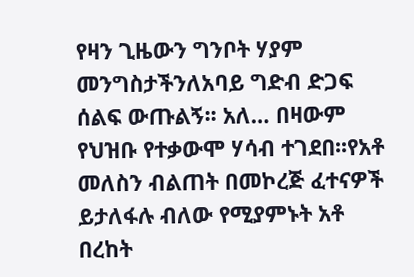የዛን ጊዜውን ግንቦት ሃያም መንግስታችንለአባይ ግድብ ድጋፍ ሰልፍ ውጡልኝ፡፡ አለ… በዛውም የህዝቡ የተቃውሞ ሃሳብ ተገደበ፡፡የአቶ መለስን ብልጠት በመኮረጅ ፈተናዎች ይታለፋሉ ብለው የሚያምኑት አቶ በረከት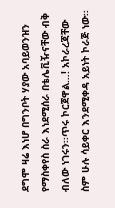ደግሞ ዛሬ እነሆ በግንቦት ሃያው አባይወንዝን የማስቀየስ ስራ እነደሚሰራ በቴሌቪዥናቸው ብቅ ብለው ነገሩን፡፡ጥሩ ኮርጀዋል…! አኮራረጃቸው ስም ሁሉ ሳይቀር እንደሚቀዳ አይነት ኮራጅ ነው፡፡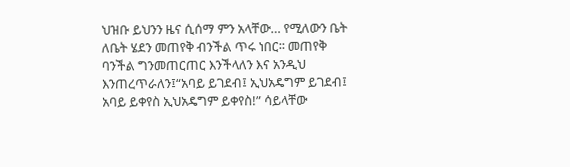ህዝቡ ይህንን ዜና ሲሰማ ምን አላቸው… የሚለውን ቤት ለቤት ሄደን መጠየቅ ብንችል ጥሩ ነበር፡፡ መጠየቅ ባንችል ግንመጠርጠር እንችላለን እና አንዲህ እንጠረጥራለን፤“አባይ ይገደብ፤ ኢህአዴግም ይገደብ፤ አባይ ይቀየስ ኢህአዴግም ይቀየስ!” ሳይላቸው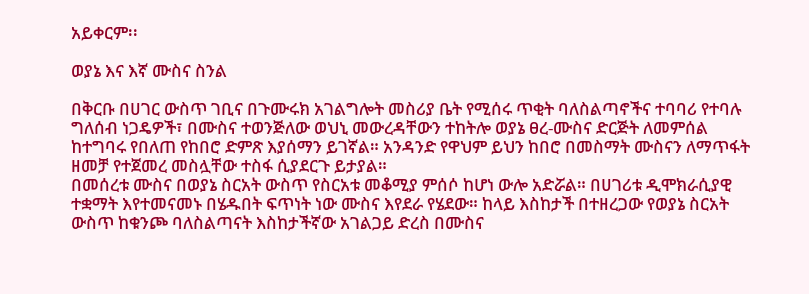አይቀርም፡፡

ወያኔ እና እኛ ሙስና ስንል

በቅርቡ በሀገር ውስጥ ገቢና በጉሙሩክ አገልግሎት መስሪያ ቤት የሚሰሩ ጥቂት ባለስልጣኖችና ተባባሪ የተባሉ ግለሰብ ነጋዴዎች፣ በሙስና ተወንጅለው ወህኒ መውረዳቸውን ተከትሎ ወያኔ ፀረ-ሙስና ድርጅት ለመምሰል ከተግባሩ የበለጠ የከበሮ ድምጽ እያሰማን ይገኛል። አንዳንድ የዋህም ይህን ከበሮ በመስማት ሙስናን ለማጥፋት ዘመቻ የተጀመረ መስሏቸው ተስፋ ሲያደርጉ ይታያል።
በመሰረቱ ሙስና በወያኔ ስርአት ውስጥ የስርአቱ መቆሚያ ምሰሶ ከሆነ ውሎ አድሯል። በሀገሪቱ ዲሞክራሲያዊ ተቋማት እየተመናመኑ በሄዱበት ፍጥነት ነው ሙስና እየደራ የሄደው። ከላይ እስከታች በተዘረጋው የወያኔ ስርአት ውስጥ ከቁንጮ ባለስልጣናት እስከታችኛው አገልጋይ ድረስ በሙስና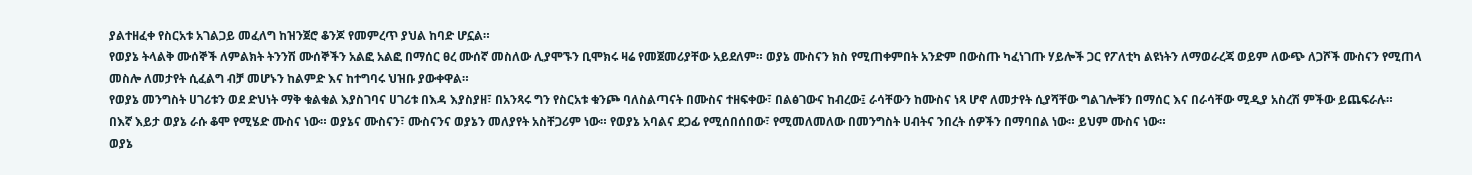ያልተዘፈቀ የስርአቱ አገልጋይ መፈለግ ከዝንጀሮ ቆንጆ የመምረጥ ያህል ከባድ ሆኗል።
የወያኔ ትላልቅ ሙሰኞች ለምልክት ትንንሽ ሙሰኞችን አልፎ አልፎ በማሰር ፀረ ሙሰኛ መስለው ሊያሞኙን ቢሞክሩ ዛሬ የመጀመሪያቸው አይደለም። ወያኔ ሙስናን ክስ የሚጠቀምበት አንድም በውስጡ ካፈነገጡ ሃይሎች ጋር የፖለቲካ ልዩነትን ለማወራረጃ ወይም ለውጭ ለጋሾች ሙስናን የሚጠላ መስሎ ለመታየት ሲፈልግ ብቻ መሆኑን ከልምድ እና ከተግባሩ ህዝቡ ያውቀዋል።
የወያኔ መንግስት ሀገሪቱን ወደ ድህነት ማቅ ቁልቁል እያስገባና ሀገሪቱ በእዳ እያስያዘ፣ በአንጻሩ ግን የስርአቱ ቁንጮ ባለስልጣናት በሙስና ተዘፍቀው፣ በልፅገውና ከብረው፤ ራሳቸውን ከሙስና ነጻ ሆኖ ለመታየት ሲያሻቸው ግልገሎቹን በማሰር እና በራሳቸው ሚዲያ አስረሽ ምችው ይጨፍራሉ።
በእኛ እይታ ወያኔ ራሱ ቆሞ የሚሄድ ሙስና ነው። ወያኔና ሙስናን፣ ሙስናንና ወያኔን መለያየት አስቸጋሪም ነው። የወያኔ አባልና ደጋፊ የሚሰበሰበው፣ የሚመለመለው በመንግስት ሀብትና ንበረት ሰዎችን በማባበል ነው። ይህም ሙስና ነው።
ወያኔ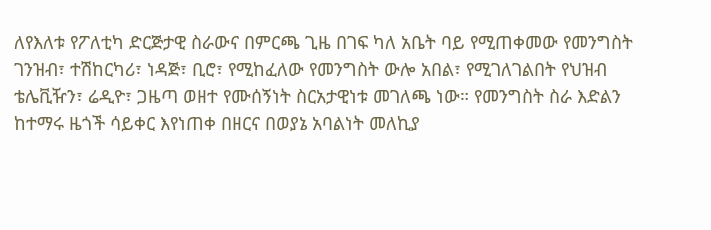ለየእለቱ የፖለቲካ ድርጅታዊ ስራውና በምርጫ ጊዜ በገፍ ካለ አቤት ባይ የሚጠቀመው የመንግስት ገንዝብ፣ ተሽከርካሪ፣ ነዳጅ፣ ቢሮ፣ የሚከፈለው የመንግስት ውሎ አበል፣ የሚገለገልበት የህዝብ ቴሌቪዥን፣ ሬዲዮ፣ ጋዜጣ ወዘተ የሙሰኝነት ስርአታዊነቱ መገለጫ ነው። የመንግስት ስራ እድልን ከተማሩ ዜጎች ሳይቀር እየነጠቀ በዘርና በወያኔ አባልነት መለኪያ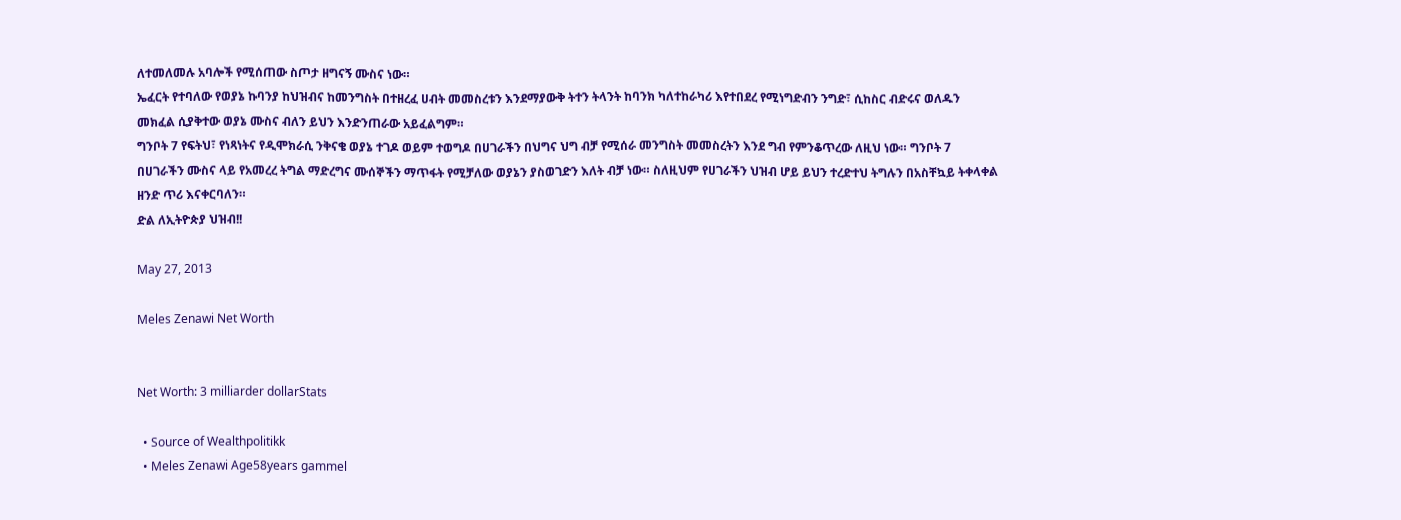ለተመለመሉ አባሎች የሚሰጠው ስጦታ ዘግናኝ ሙስና ነው።
ኤፈርት የተባለው የወያኔ ኩባንያ ከህዝብና ከመንግስት በተዘረፈ ሀብት መመስረቱን እንደማያውቅ ትተን ትላንት ከባንክ ካለተከራካሪ እየተበደረ የሚነግድብን ንግድ፣ ሲከስር ብድሩና ወለዱን መክፈል ሲያቅተው ወያኔ ሙስና ብለን ይህን እንድንጠራው አይፈልግም።
ግንቦት 7 የፍትህ፣ የነጻነትና የዲሞክራሲ ንቅናቄ ወያኔ ተገዶ ወይም ተወግዶ በሀገራችን በህግና ህግ ብቻ የሚሰራ መንግስት መመስረትን እንደ ግብ የምንቆጥረው ለዚህ ነው። ግንቦት 7 በሀገራችን ሙስና ላይ የአመረረ ትግል ማድረግና ሙሰኞችን ማጥፋት የሚቻለው ወያኔን ያስወገድን እለት ብቻ ነው። ስለዚህም የሀገራችን ህዝብ ሆይ ይህን ተረድተህ ትግሉን በአስቸኳይ ትቀላቀል ዘንድ ጥሪ እናቀርባለን።
ድል ለኢትዮጵያ ህዝብ!!

May 27, 2013

Meles Zenawi Net Worth


Net Worth: 3 milliarder dollarStats

  • Source of Wealthpolitikk
  • Meles Zenawi Age58years gammel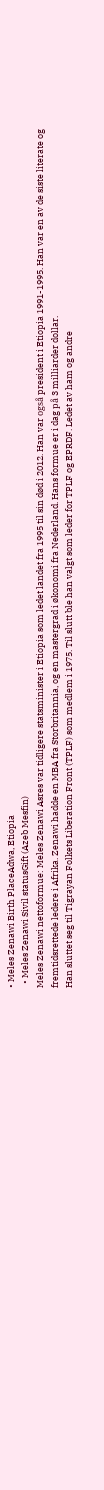• Meles Zenawi Birth PlaceAdwa, Etiopia
  • Meles Zenawi Sivil statusGift (Azeb Mesfin)
Meles Zenawi nettoformue: Meles Zenawi Asres var tidligere statsminister i Etiopia som ledet landet fra 1995 til sin død i 2012. Han var også president i Etiopia 1991-1995. Han var en av de siste literate og fremtidsrettede ledere i Afrika. Zenawi hadde en MBA fra Storbritannia, og en mastergrad i økonomi fra Nederland. Hans formue er i dag på 3 milliarder dollar.
Han sluttet seg til Tigrayan Folkets Liberation Front (TPLF) som medlem i 1975. Til slutt ble han valgt som leder for TPLF og EPRDF. Ledet av ham og andre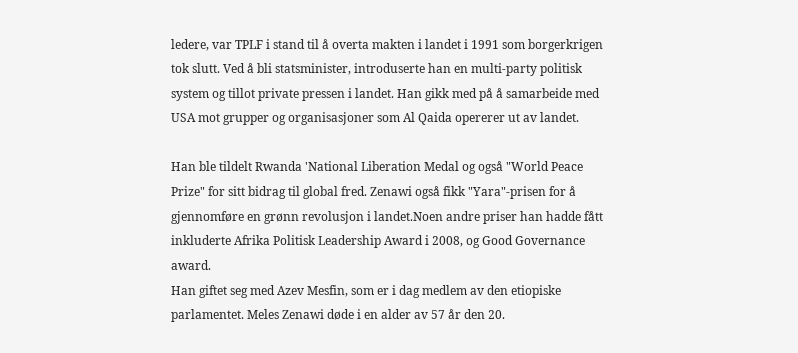ledere, var TPLF i stand til å overta makten i landet i 1991 som borgerkrigen tok slutt. Ved å bli statsminister, introduserte han en multi-party politisk system og tillot private pressen i landet. Han gikk med på å samarbeide med USA mot grupper og organisasjoner som Al Qaida opererer ut av landet.

Han ble tildelt Rwanda 'National Liberation Medal og også "World Peace Prize" for sitt bidrag til global fred. Zenawi også fikk "Yara"-prisen for å gjennomføre en grønn revolusjon i landet.Noen andre priser han hadde fått inkluderte Afrika Politisk Leadership Award i 2008, og Good Governance award.
Han giftet seg med Azev Mesfin, som er i dag medlem av den etiopiske parlamentet. Meles Zenawi døde i en alder av 57 år den 20.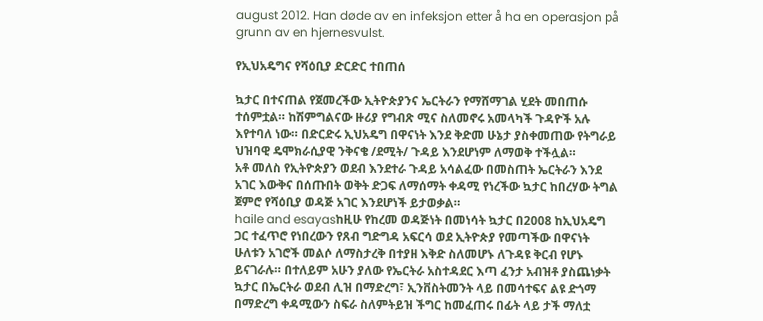august 2012. Han døde av en infeksjon etter å ha en operasjon på grunn av en hjernesvulst.

የኢህአዴግና የሻዕቢያ ድርድር ተበጠሰ

ኳታር በተናጠል የጀመረችው ኢትዮጵያንና ኤርትራን የማሸማገል ሂደት መበጠሱ ተሰምቷል። ከሽምግልናው ዙሪያ የግብጽ ሚና ስለመኖሩ አመላካች ጉዳዮች አሉ እየተባለ ነው። በድርድሩ ኢህአዴግ በዋናነት እንደ ቅድመ ሁኔታ ያስቀመጠው የትግራይ ህዝባዊ ዴሞክራሲያዊ ንቅናቄ /ደሚት/ ጉዳይ እንደሆነም ለማወቅ ተችሏል።
አቶ መለስ የኢትዮጵያን ወደብ እንደተራ ጉዳይ አሳልፈው በመስጠት ኤርትራን እንደ አገር እውቅና በሰጡበት ወቅት ድጋፍ ለማሰማት ቀዳሚ የነረችው ኳታር ከበረሃው ትግል ጀምሮ የሻዕቢያ ወዳጅ አገር እንደሆነች ይታወቃል።
haile and esayasከዚሁ የከረመ ወዳጅነት በመነሳት ኳታር በ2008 ከኢህአዴግ ጋር ተፈጥሮ የነበረውን የጸብ ግድግዳ አፍርሳ ወደ ኢትዮጵያ የመጣችው በዋናነት ሁለቱን አገሮች መልሶ ለማስታረቅ በተያዘ እቅድ ስለመሆኑ ለጉዳዩ ቅርብ የሆኑ ይናገራሉ። በተለይም አሁን ያለው የኤርትራ አስተዳደር እጣ ፈንታ አብዝቶ ያስጨነቃት ኳታር በኤርትራ ወደብ ሊዝ በማድረግ፣ ኢንቨስትመንት ላይ በመሳተፍና ልዩ ድጎማ በማድረግ ቀዳሚውን ስፍራ ስለምትይዝ ችግር ከመፈጠሩ በፊት ላይ ታች ማለቷ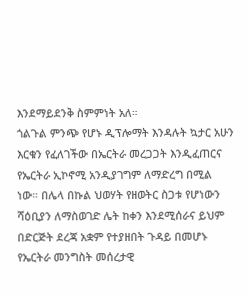እንደማይደንቅ ስምምነት አለ።
ጎልጉል ምንጭ የሆኑ ዲፕሎማት እንዳሉት ኳታር አሁን እርቁን የፈለገችው በኤርትራ መረጋጋት እንዲፈጠርና የኤርትራ ኢኮኖሚ አንዲያገግም ለማድረግ በሚል ነው። በሌላ በኩል ህወሃት የዘወትር ስጋቱ የሆነውን ሻዕቢያን ለማስወገድ ሌት ከቀን እንደሚሰራና ይህም በድርጅት ደረጃ አቋም የተያዘበት ጉዳይ በመሆኑ የኤርትራ መንግስት መሰረታዊ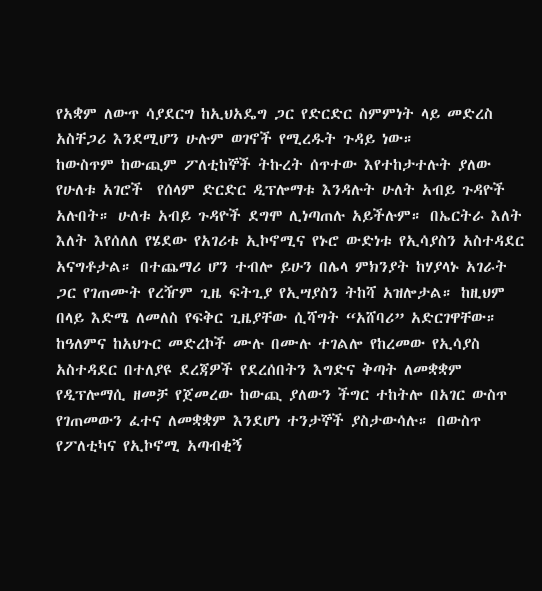የአቋም ለውጥ ሳያደርግ ከኢህአዴግ ጋር የድርድር ስምምነት ላይ መድረስ አስቸጋሪ እንደሚሆን ሁሉም ወገኖች የሚረዱት ጉዳይ ነው።
ከውስጥም ከውጪም ፖለቲከኞች ትኩረት ሰጥተው እየተከታተሉት ያለው የሁለቱ አገሮች  የሰላም ድርድር ዲፕሎማቱ እንዳሉት ሁለት አብይ ጉዳዮች አሉበት። ሁለቱ አብይ ጉዳዮች ደግሞ ሊነጣጠሉ አይችሉም። በኤርትራ እለት እለት እየሰለለ የሄደው የአገሪቱ ኢኮኖሚና የኑሮ ውድነቱ የኢሳያስን አስተዳደር አናግቶታል። በተጨማሪ ሆን ተብሎ ይሁን በሌላ ምክንያት ከሃያላኑ አገራት ጋር የገጠሙት የረዥም ጊዜ ፍትጊያ የኢሣያስን ትከሻ አዝሎታል። ከዚህም በላይ እድሜ ለመለስ የፍቅር ጊዜያቸው ሲሻግት “አሸባሪ” አድርገዋቸው።
ከዓለምና ከአህጉር መድረኮች ሙሉ በሙሉ ተገልሎ የከረመው የኢሳያስ አስተዳደር በተለያዩ ደረጃዎች የደረሰበትን እግድና ቅጣት ለመቋቋም የዲፕሎማሲ ዘመቻ የጀመረው ከውጪ ያለውን ችግር ተከትሎ በአገር ውስጥ የገጠመውን ፈተና ለመቋቋም እንደሆነ ተንታኞች ያስታውሳሉ። በውስጥ የፖለቲካና የኢኮኖሚ አጣብቂኝ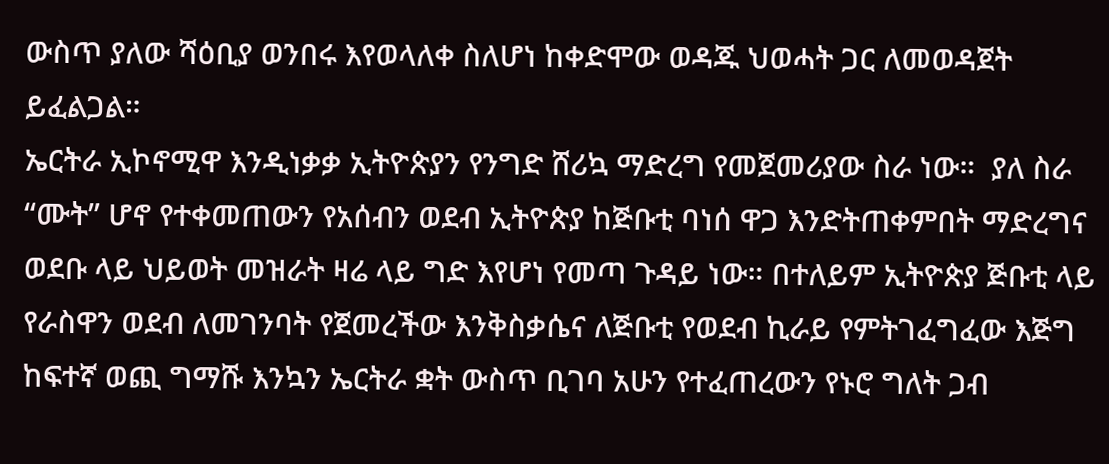ውስጥ ያለው ሻዕቢያ ወንበሩ እየወላለቀ ስለሆነ ከቀድሞው ወዳጁ ህወሓት ጋር ለመወዳጀት ይፈልጋል።
ኤርትራ ኢኮኖሚዋ እንዲነቃቃ ኢትዮጵያን የንግድ ሸሪኳ ማድረግ የመጀመሪያው ስራ ነው።  ያለ ስራ “ሙት” ሆኖ የተቀመጠውን የአሰብን ወደብ ኢትዮጵያ ከጅቡቲ ባነሰ ዋጋ እንድትጠቀምበት ማድረግና ወደቡ ላይ ህይወት መዝራት ዛሬ ላይ ግድ እየሆነ የመጣ ጉዳይ ነው። በተለይም ኢትዮጵያ ጅቡቲ ላይ የራስዋን ወደብ ለመገንባት የጀመረችው እንቅስቃሴና ለጅቡቲ የወደብ ኪራይ የምትገፈግፈው እጅግ ከፍተኛ ወጪ ግማሹ እንኳን ኤርትራ ቋት ውስጥ ቢገባ አሁን የተፈጠረውን የኑሮ ግለት ጋብ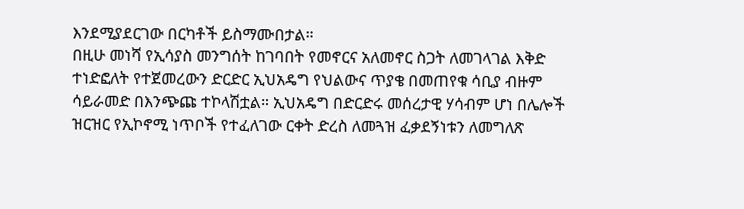እንደሚያደርገው በርካቶች ይስማሙበታል።
በዚሁ መነሻ የኢሳያስ መንግሰት ከገባበት የመኖርና አለመኖር ስጋት ለመገላገል እቅድ ተነድፎለት የተጀመረውን ድርድር ኢህአዴግ የህልውና ጥያቄ በመጠየቁ ሳቢያ ብዙም ሳይራመድ በእንጭጩ ተኮላሽቷል። ኢህአዴግ በድርድሩ መሰረታዊ ሃሳብም ሆነ በሌሎች ዝርዝር የኢኮኖሚ ነጥቦች የተፈለገው ርቀት ድረስ ለመጓዝ ፈቃደኝነቱን ለመግለጽ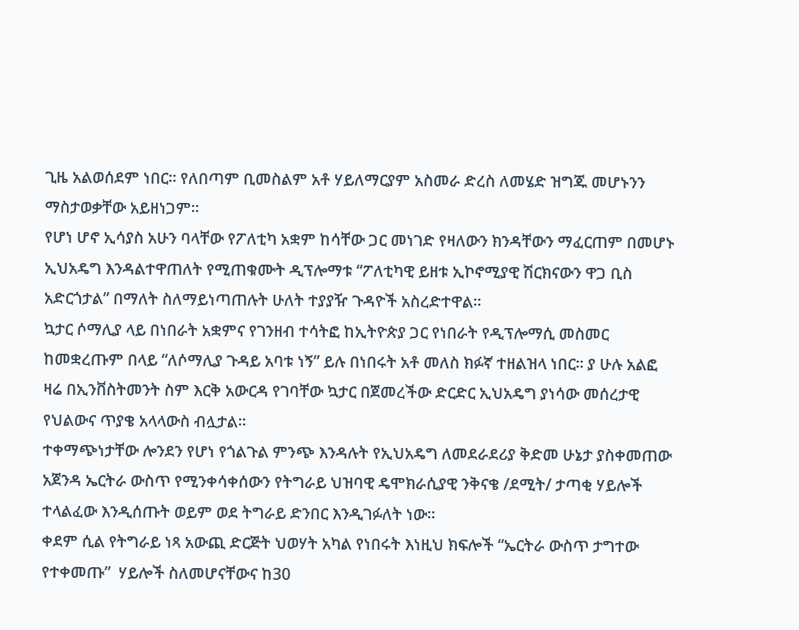ጊዜ አልወሰደም ነበር። የለበጣም ቢመስልም አቶ ሃይለማርያም አስመራ ድረስ ለመሄድ ዝግጁ መሆኑንን ማስታወቃቸው አይዘነጋም።
የሆነ ሆኖ ኢሳያስ አሁን ባላቸው የፖለቲካ አቋም ከሳቸው ጋር መነገድ የዛለውን ክንዳቸውን ማፈርጠም በመሆኑ ኢህአዴግ እንዳልተዋጠለት የሚጠቁሙት ዲፕሎማቱ “ፖለቲካዊ ይዘቱ ኢኮኖሚያዊ ሽርክናውን ዋጋ ቢስ አድርጎታል” በማለት ስለማይነጣጠሉት ሁለት ተያያዥ ጉዳዮች አስረድተዋል።
ኳታር ሶማሊያ ላይ በነበራት አቋምና የገንዘብ ተሳትፎ ከኢትዮጵያ ጋር የነበራት የዲፕሎማሲ መስመር ከመቋረጡም በላይ “ለሶማሊያ ጉዳይ አባቱ ነኝ” ይሉ በነበሩት አቶ መለስ ክፉኛ ተዘልዝላ ነበር። ያ ሁሉ አልፎ ዛሬ በኢንቨስትመንት ስም እርቅ አውርዳ የገባቸው ኳታር በጀመረችው ድርድር ኢህአዴግ ያነሳው መሰረታዊ የህልውና ጥያቄ አላላውስ ብሏታል።
ተቀማጭነታቸው ሎንደን የሆነ የጎልጉል ምንጭ እንዳሉት የኢህአዴግ ለመደራደሪያ ቅድመ ሁኔታ ያስቀመጠው አጀንዳ ኤርትራ ውስጥ የሚንቀሳቀሰውን የትግራይ ህዝባዊ ዴሞክራሲያዊ ንቅናቄ /ደሚት/ ታጣቂ ሃይሎች ተላልፈው እንዲሰጡት ወይም ወደ ትግራይ ድንበር እንዲገፉለት ነው።
ቀደም ሲል የትግራይ ነጻ አውጪ ድርጅት ህወሃት አካል የነበሩት እነዚህ ክፍሎች “ኤርትራ ውስጥ ታግተው የተቀመጡ”  ሃይሎች ስለመሆናቸውና ከ30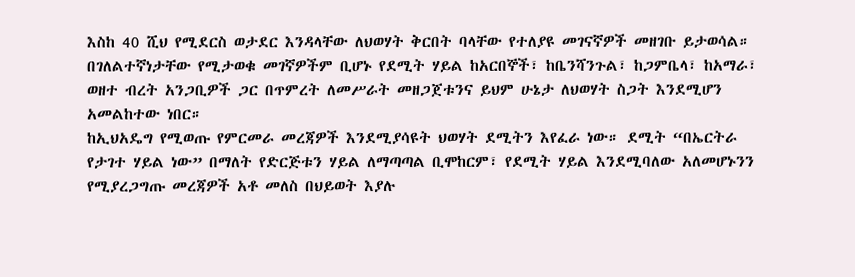እስከ 40 ሺህ የሚደርስ ወታደር እንዳላቸው ለህወሃት ቅርበት ባላቸው የተለያዩ መገናኛዎች መዘገቡ ይታወሳል። በገለልተኛነታቸው የሚታወቁ መገኛዎችም ቢሆኑ የደሚት ሃይል ከአርበኞች፣ ከቤንሻንጉል፣ ከጋምቤላ፣ ከአማራ፣ ወዘተ ብረት አንጋቢዎች ጋር በጥምረት ለመሥራት መዘጋጀቱንና ይህም ሁኔታ ለህወሃት ስጋት እንደሚሆን አመልከተው ነበር።
ከኢህአዴግ የሚወጡ የምርመራ መረጃዎች እንደሚያሳዩት ህወሃት ደሚትን እየፈራ ነው። ደሚት “በኤርትራ የታገተ ሃይል ነው” በማለት የድርጅቱን ሃይል ለማጣጣል ቢሞከርም፣ የደሚት ሃይል እንደሚባለው አለመሆኑንን የሚያረጋግጡ መረጃዎች አቶ መለስ በህይወት እያሉ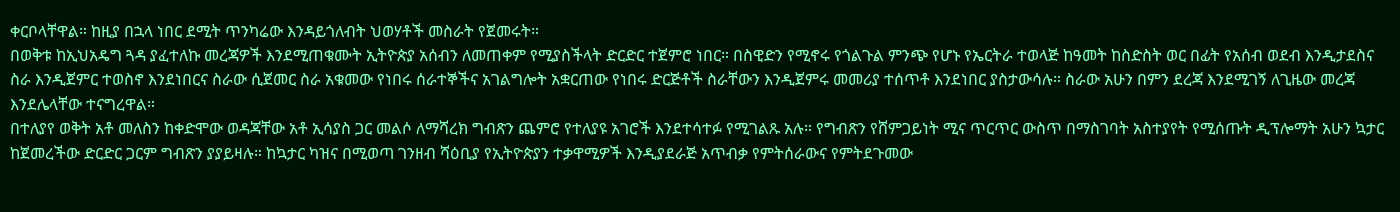ቀርቦላቸዋል። ከዚያ በኋላ ነበር ደሚት ጥንካሬው እንዳይጎለብት ህወሃቶች መስራት የጀመሩት።
በወቅቱ ከኢህአዴግ ጓዳ ያፈተለኩ መረጃዎች እንደሚጠቁሙት ኢትዮጵያ አሰብን ለመጠቀም የሚያስችላት ድርድር ተጀምሮ ነበር። በስዊድን የሚኖሩ የጎልጉል ምንጭ የሆኑ የኤርትራ ተወላጅ ከዓመት ከስድስት ወር በፊት የአሰብ ወደብ እንዲታደስና ስራ እንዲጀምር ተወስኖ እንደነበርና ስራው ሲጀመር ስራ አቁመው የነበሩ ሰራተኞችና አገልግሎት አቋርጠው የነበሩ ድርጅቶች ስራቸውን እንዲጀምሩ መመሪያ ተሰጥቶ እንደነበር ያስታውሳሉ። ስራው አሁን በምን ደረጃ እንደሚገኝ ለጊዜው መረጃ እንደሌላቸው ተናግረዋል።
በተለያየ ወቅት አቶ መለስን ከቀድሞው ወዳጃቸው አቶ ኢሳያስ ጋር መልሶ ለማሻረክ ግብጽን ጨምሮ የተለያዩ አገሮች እንደተሳተፉ የሚገልጹ አሉ። የግብጽን የሸምጋይነት ሚና ጥርጥር ውስጥ በማስገባት አስተያየት የሚሰጡት ዲፕሎማት አሁን ኳታር ከጀመረችው ድርድር ጋርም ግብጽን ያያይዛሉ። ከኳታር ካዝና በሚወጣ ገንዘብ ሻዕቢያ የኢትዮጵያን ተቃዋሚዎች እንዲያደራጅ አጥብቃ የምትሰራውና የምትደጉመው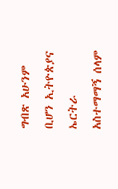ግብጽ አሁንም ቢሆን ኢትዮጵያና ኤርትራ አስተማማኝ ሰላም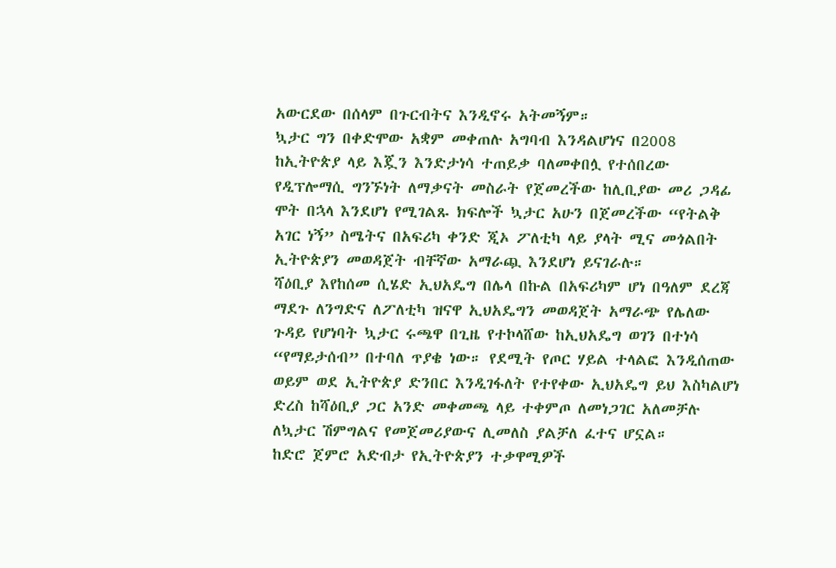አውርደው በሰላም በጉርብትና እንዲኖሩ አትመኝም።
ኳታር ግን በቀድሞው አቋም መቀጠሉ አግባብ እንዳልሆነና በ2008 ከኢትዮጵያ ላይ እጇን እንድታነሳ ተጠይቃ ባለመቀበሏ የተሰበረው የዲፕሎማሲ ግንኙነት ለማቃናት መስራት የጀመረችው ከሊቢያው መሪ ጋዳፊ ሞት በኋላ እንደሆነ የሚገልጹ ክፍሎች ኳታር አሁን በጀመረችው “የትልቅ አገር ነኝ” ስሜትና በአፍሪካ ቀንድ ጂኦ ፖለቲካ ላይ ያላት ሚና መጎልበት ኢትዮጵያን መወዳጀት ብቸኛው አማራጯ እንደሆነ ይናገራሉ።
ሻዕቢያ እየከሰመ ሲሄድ ኢህአዴግ በሌላ በኩል በአፍሪካም ሆነ በዓለም ደረጃ ማደጉ ለንግድና ለፖለቲካ ዝናዋ ኢህአዴግን መወዳጀት አማራጭ የሌለው ጉዳይ የሆነባት ኳታር ሩጫዋ በጊዜ የተኮላሸው ከኢህአዴግ ወገን በተነሳ “የማይታሰብ” በተባለ ጥያቄ ነው። የደሚት የጦር ሃይል ተላልፎ እንዲሰጠው ወይም ወደ ኢትዮጵያ ድንበር እንዲገፋለት የተየቀው ኢህአዴግ ይህ እስካልሆነ ድረስ ከሻዕቢያ ጋር አንድ መቀመጫ ላይ ተቀምጦ ለመነጋገር አለመቻሉ ለኳታር ሽምግልና የመጀመሪያውና ሊመለስ ያልቻለ ፈተና ሆኗል።
ከድሮ ጀምሮ አድብታ የኢትዮጵያን ተቃዋሚዎች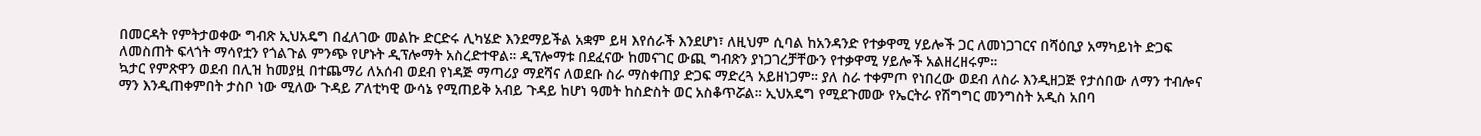በመርዳት የምትታወቀው ግብጽ ኢህአዴግ በፈለገው መልኩ ድርድሩ ሊካሄድ እንደማይችል አቋም ይዛ እየሰራች እንደሆነ፣ ለዚህም ሲባል ከአንዳንድ የተቃዋሚ ሃይሎች ጋር ለመነጋገርና በሻዕቢያ አማካይነት ድጋፍ ለመስጠት ፍላጎት ማሳየቷን የጎልጉል ምንጭ የሆኑት ዲፕሎማት አስረድተዋል። ዲፕሎማቱ በደፈናው ከመናገር ውጪ ግብጽን ያነጋገረቻቸውን የተቃዋሚ ሃይሎች አልዘረዘሩም።
ኳታር የምጽዋን ወደብ በሊዝ ከመያዟ በተጨማሪ ለአሰብ ወደብ የነዳጅ ማጣሪያ ማደሻና ለወደቡ ስራ ማስቀጠያ ድጋፍ ማድረጓ አይዘነጋም። ያለ ስራ ተቀምጦ የነበረው ወደብ ለስራ እንዲዘጋጅ የታሰበው ለማን ተብሎና ማን እንዲጠቀምበት ታስቦ ነው ሚለው ጉዳይ ፖለቲካዊ ውሳኔ የሚጠይቅ አብይ ጉዳይ ከሆነ ዓመት ከስድስት ወር አስቆጥሯል። ኢህአዴግ የሚደጉመው የኤርትራ የሽግግር መንግስት አዲስ አበባ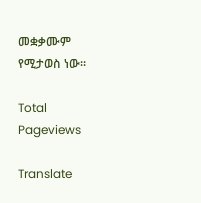መቋቃሙም የሚታወስ ነው።

Total Pageviews

Translate